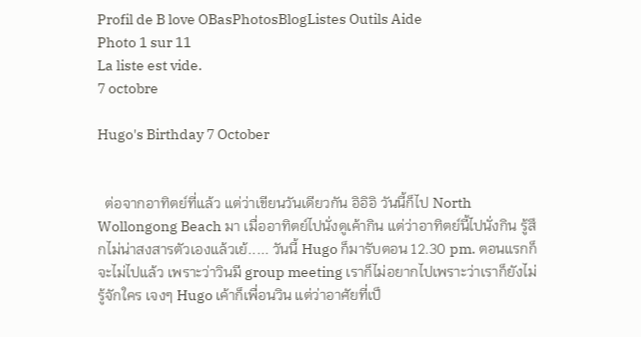Profil de B love OBasPhotosBlogListes Outils Aide
Photo 1 sur 11
La liste est vide.
7 octobre

Hugo's Birthday 7 October


  ต่อจากอาทิตย์ที่แล้ว แต่ว่าเขียนวันเดียวกัน อิอิอิ วันนี้ก็ไป North Wollongong Beach มา เมื่ออาทิตย์ไปนั่งดูเค้ากิน แต่ว่าอาทิตย์นี้ไปนั่งกิน รู้สึกไม่น่าสงสารตัวเองแล้วเย้..... วันนี้ Hugo ก็มารับตอน 12.30 pm. ตอนแรกก็จะไม่ไปแล้ว เพราะว่าวินมี group meeting เราก็ไม่อยากไปเพราะว่าเราก็ยังไม่รู้จักใคร เจงๆ Hugo เค้าก็เพื่อนวิน แต่ว่าอาศัยที่เป็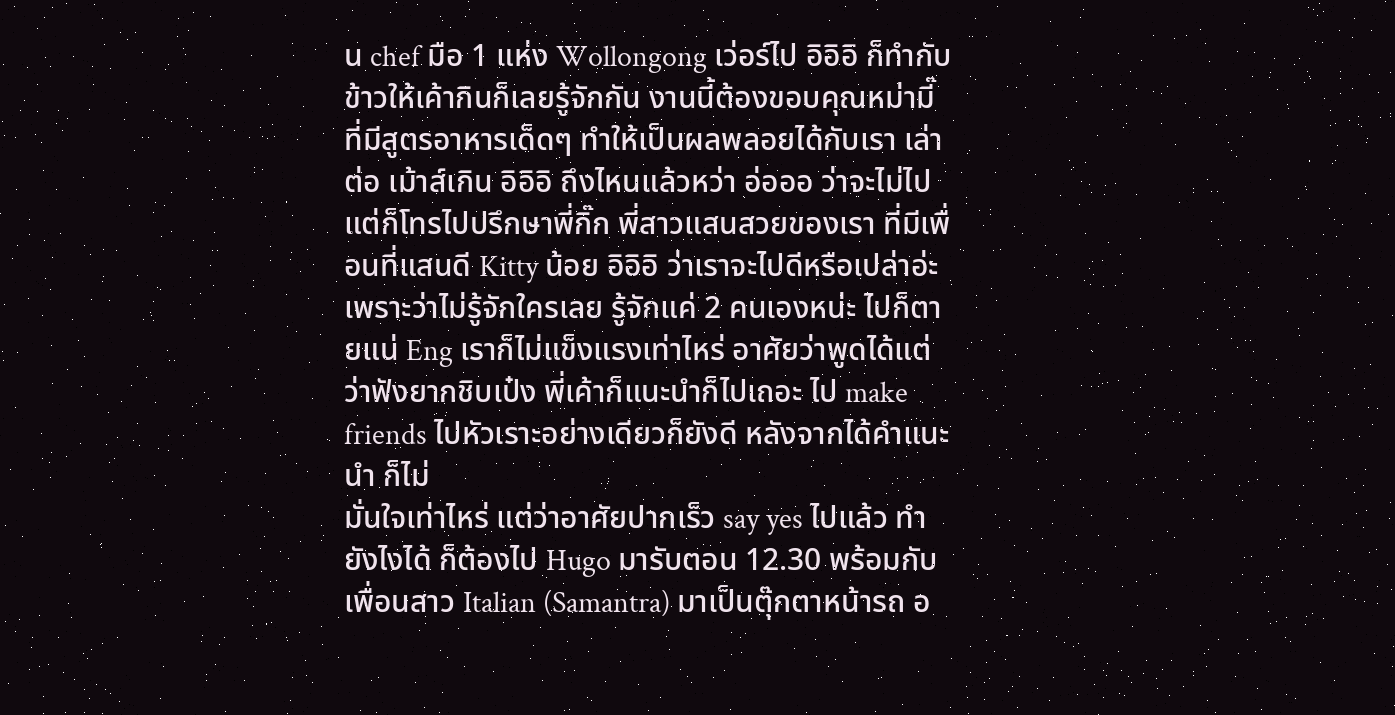น chef มือ 1 แห่ง Wollongong เว่อร์ไป อิอิอิ ก็ทำกับข้าวให้เค้ากินก็เลยรู้จักกัน งานนี้ต้องขอบคุณหม่ามี๊ ที่มีสูตรอาหารเด็ดๆ ทำให้เป็นผลพลอยได้กับเรา เล่าต่อ เม้าส์เกิน อิอิอิ ถึงไหนแล้วหว่า อ่อออ ว่าจะไม่ไป แต่ก็โทรไปปรึกษาพี่กิ๊ก พี่สาวแสนสวยของเรา ที่มีเพื่อนที่แสนดี Kitty น้อย อิอิอิ ว่าเราจะไปดีหรือเปล่าอ่ะ เพราะว่าไม่รู้จักใครเลย รู้จักแค่ 2 คนเองหน่ะ ไปก็ตายแน่ Eng เราก็ไม่แข็งแรงเท่าไหร่ อาศัยว่าพูดได้แต่ว่าฟังยากชิบเป๋ง พี่เค้าก็แนะนำก็ไปเถอะ ไป make friends ไปหัวเราะอย่างเดียวก็ยังดี หลังจากได้คำแนะนำ ก็ไม่
มั่นใจเท่าไหร่ แต่ว่าอาศัยปากเร็ว say yes ไปแล้ว ทำยังไงได้ ก็ต้องไป Hugo มารับตอน 12.30 พร้อมกับเพื่อนสาว Italian (Samantra) มาเป็นตุ๊กตาหน้ารถ อ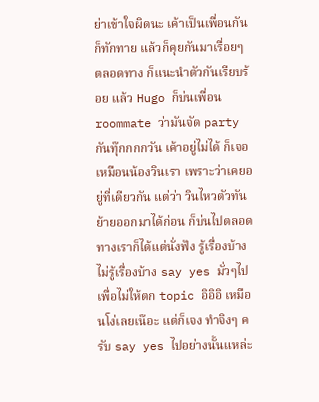ย่าเข้าใจผิดนะ เค้าเป็นเพื่อนกัน ก็ทักทาย แล้วก็คุยกันมาเรื่อยๆ ตลอดทาง ก็แนะนำตัวกันเรียบร้อย แล้ว Hugo ก็บ่นเพื่อน roommate ว่ามันจัด party กันทุ๊กกกกวัน เค้าอยู่ไม่ได้ ก็เจอเหมือนน้องวินเรา เพราะว่าเคยอยู่ที่เดียวกัน แต่ว่า วินไหวตัวทัน ย้ายออกมาได้ก่อน ก็บ่นไปตลอดทางเราก็ได้แต่นั่งฟัง รู้เรื่องบ้างไม่รู้เรื่องบ้าง say yes มั่วๆไป เพื่อไม่ให้ตก topic อิอิอิ เหมือนโง่เลยเน๊อะ แต่ก็เจง ทำจิงๆ ครับ say yes ไปอย่างนั้นแหล่ะ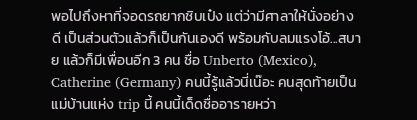พอไปถึงหาที่จอดรถยากชิบเป๋ง แต่ว่ามีศาลาให้นั่งอย่างดี เป็นส่วนตัวแล้วก็เป็นกันเองดี พร้อมกับลมแรงโอ้...สบาย แล้วก็มีเพื่อนอีก 3 คน ชื่อ Unberto (Mexico), Catherine (Germany) คนนี้รู้แล้วนี่เน๊อะ คนสุดท้ายเป็นแม่บ้านแห่ง trip นี้ คนนี้เด็ดชื่ออารายหว่า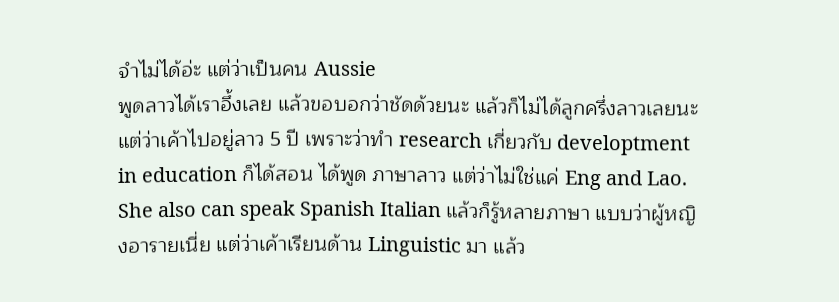จำไม่ได้อ่ะ แต่ว่าเป็นคน Aussie
พูดลาวได้เราอึ้งเลย แล้วขอบอกว่าชัดด้วยนะ แล้วก็ไม่ได้ลูกครึ่งลาวเลยนะ  แต่ว่าเค้าไปอยู่ลาว 5 ปี เพราะว่าทำ research เกี่ยวกับ developtment in education ก็ได้สอน ได้พูด ภาษาลาว แต่ว่าไม่ใช่แค่ Eng and Lao. She also can speak Spanish Italian แล้วก็รู้หลายภาษา แบบว่าผู้หญิงอารายเนี่ย แต่ว่าเค้าเรียนด้าน Linguistic มา แล้ว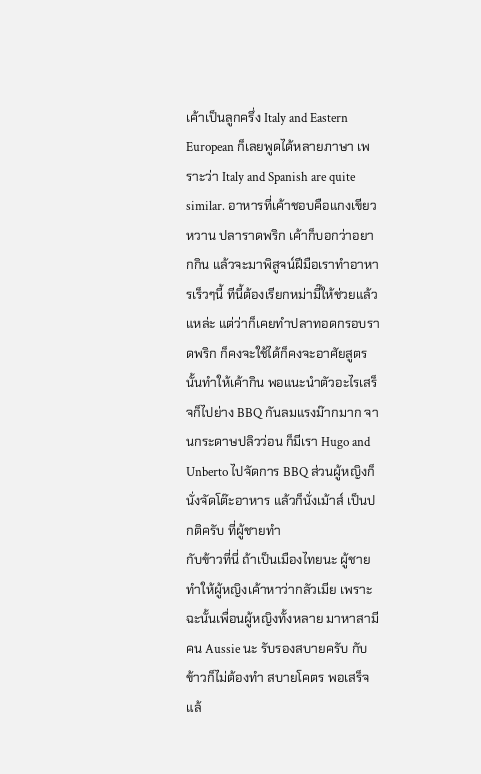เค้าเป็นลูกครึ่ง Italy and Eastern European ก็เลยพูดได้หลายภาษา เพราะว่า Italy and Spanish are quite similar. อาหารที่เค้าชอบคือแกงเขียวหวาน ปลาราดพริก เค้าก็บอกว่าอยากกิน แล้วจะมาพิสูจน์ฝีมือเราทำอาหารเร็วๆนี้ ทีนี้ต้องเรียกหม่ามี๊ให้ช่วยแล้วแหล่ะ แต่ว่าก็เคยทำปลาทอดกรอบราดพริก ก็คงจะใช้ได้ก็คงจะอาศัยสูตรนั้นทำให้เค้ากิน พอแนะนำตัวอะไรเสร็จก็ไปย่าง BBQ กันลมแรงม๊ากมาก จานกระดาษปลิวว่อน ก็มีเรา Hugo and Unberto ไปจัดการ BBQ ส่วนผู้หญิงก็นั่งจัดโต๊ะอาหาร แล้วก็นั่งเม้าส์ เป็นปกติครับ ที่ผู้ชายทำ
กับข้าวที่นี่ ถ้าเป็นเมืองไทยนะ ผู้ชายทำให้ผู้หญิงเค้าหาว่ากลัวเมีย เพราะฉะนั้นเพื่อนผู้หญิงทั้งหลาย มาหาสามีคน Aussie นะ รับรองสบายครับ กับข้าวก็ไม่ต้องทำ สบายโคตร พอเสร็จแล้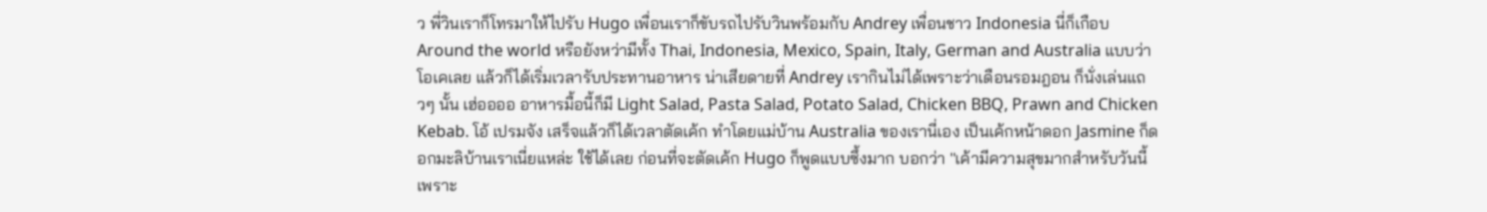ว พี่วินเราก็โทรมาให้ไปรับ Hugo เพื่อนเราก็ขับรถไปรับวินพร้อมกับ Andrey เพื่อนชาว Indonesia นี่ก็เกือบ Around the world หรือยังหว่ามีทั้ง Thai, Indonesia, Mexico, Spain, Italy, German and Australia แบบว่าโอเคเลย แล้วก็ได้เริ่มเวลารับประทานอาหาร น่าเสียดายที่ Andrey เรากินไม่ได้เพราะว่าเดือนรอมฎอน ก็นั่งเล่นแถวๆ นั้น เฮ่ออออ อาหารมื้อนี้ก็มี Light Salad, Pasta Salad, Potato Salad, Chicken BBQ, Prawn and Chicken Kebab. โอ้ เปรมจัง เสร็จแล้วก็ได้เวลาตัดเค้ก ทำโดยแม่บ้าน Australia ของเรานี่เอง เป็นเค้กหน้าดอก Jasmine ก็ดอกมะลิบ้านเราเนี่ยแหล่ะ ใช้ได้เลย ก่อนที่จะตัดเค้ก Hugo ก็พูดแบบซึ้งมาก บอกว่า ''เค้ามีความสุขมากสำหรับวันนี้ เพราะ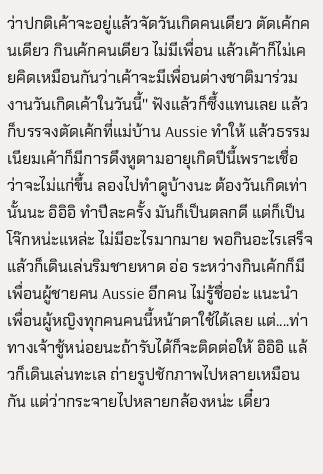ว่าปกติเค้าจะอยู่แล้วจัดวันเกิดคนเดียว ตัดเค้กคนเดียว กินเค้กคนเดียว ไม่มีเพื่อน แล้วเค้าก็ไม่เคยคิดเหมือนกันว่าเค้าจะมีเพื่อนต่างชาติมาร่วมงานวันเกิดเค้าในวันนี้'' ฟังแล้วก็ซึ้งแทนเลย แล้วก็บรรจงตัดเค้กที่แม่บ้าน Aussie ทำให้ แล้วธรรมเนียมเค้าก็มีการดึงหูตามอายุเกิดปีนี้เพราะเชื่อว่าจะไม่แก่ขึ้น ลองไปทำดูบ้างนะ ต้องวันเกิดเท่านั้นนะ อิอิอิ ทำปีละครั้ง มันก็เป็นตลกดี แต่ก็เป็นโจ๊กหน่ะแหล่ะ ไม่มีอะไรมากมาย พอกินอะไรเสร็จแล้วก็เดินเล่นริมชายหาด อ่อ ระหว่างกินเค้กก็มีเพื่อนผู้ชายคน Aussie อีกคน ไม่รู้ชื่ออ่ะ แนะนำเพื่อนผู้หญิงทุกคนคนนี้หน้าตาใช้ได้เลย แต่....ท่าทางเจ้าชู้หน่อยนะถ้ารับได้ก็จะติดต่อให้ อิอิอิ แล้วก็เดินเล่นทะเล ถ่ายรูปชักภาพไปหลายเหมือนกัน แต่ว่ากระจายไปหลายกล้องหน่ะ เดี๋ยว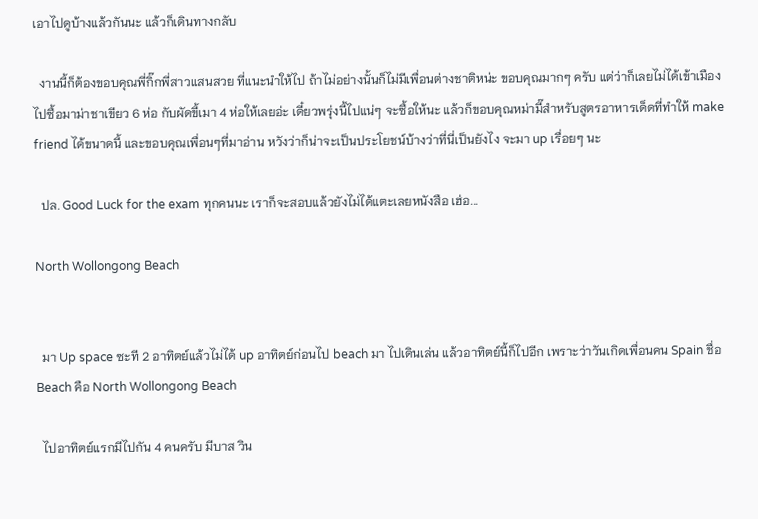เอาไปดูบ้างแล้วกันนะ แล้วก็เดินทางกลับ

  งานนี้ก็ต้องขอบคุณพี่กิ๊กพี่สาวแสนสวย ที่แนะนำให้ไป ถ้าไม่อย่างนั้นก็ไม่มีเพื่อนต่างชาติหน่ะ ขอบคุณมากๆ ครับ แต่ว่าก็เลยไม่ได้เข้าเมืองไปซื้อมาม่าชาเขียว 6 ห่อ กับผัดขี้เมา 4 ห่อให้เลยอ่ะ เดี๋ยวพรุ่งนี้ไปแน่ๆ จะซื้อให้นะ แล้วก็ขอบคุณหม่ามี๊สำหรับสูตรอาหารเด็ดที่ทำให้ make friend ได้ขนาดนี้ และขอบคุณเพื่อนๆที่มาอ่าน หวังว่าก็น่าจะเป็นประโยชน์บ้างว่าที่นี่เป็นยังไง จะมา up เรื่อยๆ นะ

  ปล. Good Luck for the exam ทุกคนนะ เราก็จะสอบแล้วยังไม่ได้แตะเลยหนังสือ เฮ่อ...

North Wollongong Beach


  มา Up space ซะที 2 อาทิตย์แล้วไม่ได้ up อาทิตย์ก่อนไป beach มา ไปเดินเล่น แล้วอาทิตย์นี้ก็ไปอีก เพราะว่าวันเกิดเพื่อนคน Spain ชื่อ Beach คือ North Wollongong Beach

  ไปอาทิตย์แรกมีไปกัน 4 คนครับ มีบาส วิน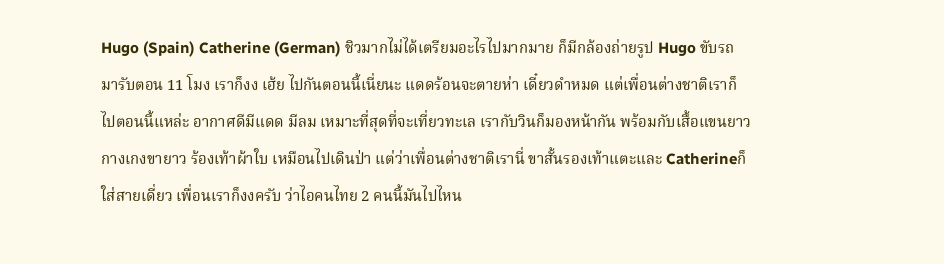Hugo (Spain) Catherine (German) ชิวมากไม่ได้เตรียมอะไรไปมากมาย ก็มีกล้องถ่ายรูป Hugo ขับรถมารับตอน 11 โมง เราก็งง เฮ้ย ไปกันตอนนี้เนี่ยนะ แดดร้อนจะตายห่า เดี๋ยวดำหมด แต่เพื่อนต่างชาติเราก็ไปตอนนี้แหล่ะ อากาศดีมีแดด มีลม เหมาะที่สุดที่จะเที่ยวทะเล เรากับวินก็มองหน้ากัน พร้อมกับเสื้อแขนยาว กางเกงขายาว ร้องเท้าผ้าใบ เหมือนไปเดินป่า แต่ว่าเพื่อนต่างชาติเรานี่ ขาสั้นรองเท้าแตะและ Catherineก็ใส่สายเดี่ยว เพื่อนเราก็งงครับ ว่าไอคนไทย 2 คนนี้มันไปไหน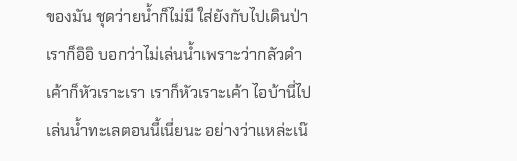ของมัน ชุดว่ายน้ำก็ไม่มี ใส่ยังกับไปเดินป่า เราก็อิอิ บอกว่าไม่เล่นน้ำเพราะว่ากลัวดำ เค้าก็หัวเราะเรา เราก็หัวเราะเค้า ไอบ้านี่ไปเล่นน้ำทะเลตอนนี้เนี่ยนะ อย่างว่าแหล่ะเน๊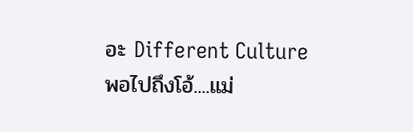อะ Different Culture พอไปถึงโอ้....แม่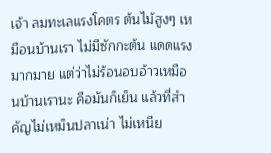เจ้า ลมทะเลแรงโคตร ต้นไม้สูงๆ เหมือนบ้านเรา ไม่มีซักกะต้น แดดแรงมากมาย แต่ว่าไม่ร้อนอบอ้าวเหมือนบ้านเรานะ คือมันก็เย็น แล้วที่สำคัญไม่เหม็นปลาเน่า ไม่เหนีย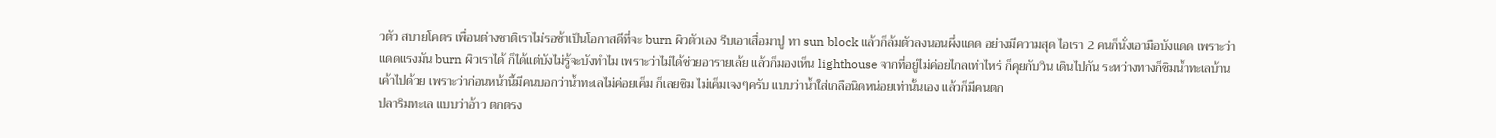วตัว สบายโคตร เพื่อนต่างชาติเราไม่รอช้าเป็นโอกาสดีที่จะ burn ผิวตัวเอง รีบเอาเสื่อมาปู ทา sun block แล้วก็ล้มตัวลงนอนผึ่งแดด อย่างมีความสุด ไอเรา 2 คนก็นั่งเอามือบังแดด เพราะว่าแดดแรงมัน burn ผิวเราได้ ก็ได้แต่บังไม่รู้จะบังทำไม เพราะว่าไม่ได้ช่วยอารายเล้ย แล้วก็มองเห็น lighthouse จากที่อยู่ไม่ค่อยไกลเท่าไหร่ ก็คุยกับวิน เดินไปกัน ระหว่างทางก็ชิมน้ำทะเลบ้านเค้าไปด้วย เพราะว่าก่อนหน้านี้มีคนบอกว่าน้ำทะเลไม่ค่อยเค็ม ก็เลยชิม ไม่เค็มเจงๆครับ แบบว่าน้ำใส่เกลือนิดหน่อยเท่านั้นเอง แล้วก็มีคนตก
ปลาริมทะเล แบบว่าอ้าว ตกตรง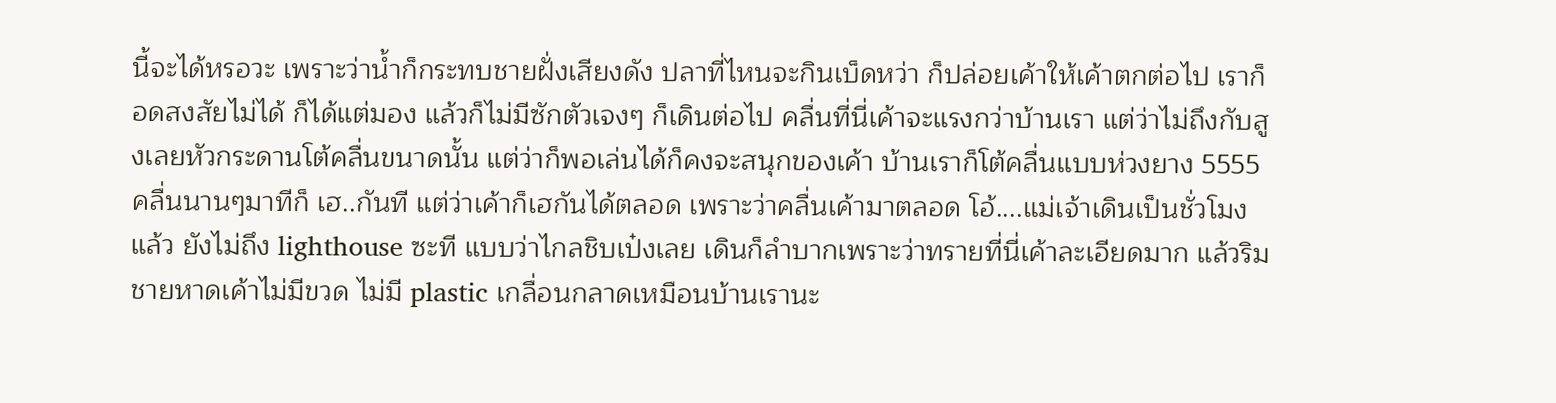นี้จะได้หรอวะ เพราะว่าน้ำก็กระทบชายฝั่งเสียงดัง ปลาที่ไหนจะกินเบ็ดหว่า ก็ปล่อยเค้าให้เค้าตกต่อไป เราก็อดสงสัยไม่ได้ ก็ได้แต่มอง แล้วก็ไม่มีซักตัวเจงๆ ก็เดินต่อไป คลื่นที่นี่เค้าจะแรงกว่าบ้านเรา แต่ว่าไม่ถึงกับสูงเลยหัวกระดานโต้คลื่นขนาดนั้น แต่ว่าก็พอเล่นได้ก็คงจะสนุกของเค้า บ้านเราก็โต้คลื่นแบบห่วงยาง 5555 คลื่นนานๆมาทีก็ เฮ..กันที แต่ว่าเค้าก็เฮกันได้ตลอด เพราะว่าคลื่นเค้ามาตลอด โอ้....แม่เจ้าเดินเป็นชั่วโมงแล้ว ยังไม่ถึง lighthouse ซะที แบบว่าไกลชิบเป๋งเลย เดินก็ลำบากเพราะว่าทรายที่นี่เค้าละเอียดมาก แล้วริมชายหาดเค้าไม่มีขวด ไม่มี plastic เกลื่อนกลาดเหมือนบ้านเรานะ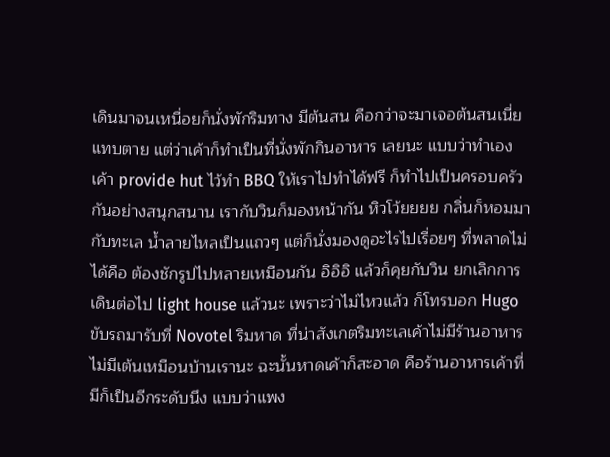เดินมาจนเหนื่อยก็นั่งพักริมทาง มีต้นสน คือกว่าจะมาเจอต้นสนเนี่ยแทบตาย แต่ว่าเค้าก็ทำเป็นที่นั่งพักกินอาหาร เลยนะ แบบว่าทำเอง เค้า provide hut ไว้ทำ BBQ ให้เราไปทำได้ฟรี ก็ทำไปเป็นครอบครัว กันอย่างสนุกสนาน เรากับวินก็มองหน้ากัน หิวโว้ยยยย กลิ่นก็หอมมากับทะเล น้ำลายไหลเป็นแถวๆ แต่ก็นั่งมองดูอะไรไปเรื่อยๆ ที่พลาดไม่ได้คือ ต้องชักรูปไปหลายเหมือนกัน อิอิอิ แล้วก็คุยกับวิน ยกเลิกการเดินต่อไป light house แล้วนะ เพราะว่าไม่ไหวแล้ว ก็โทรบอก Hugo ขับรถมารับที่ Novotel ริมหาด ที่น่าสังเกตริมทะเลเค้าไม่มีร้านอาหาร ไม่มีเต้นเหมือนบ้านเรานะ ฉะนั้นหาดเค้าก็สะอาด คือร้านอาหารเค้าที่มีก็เป็นอีกระดับนึง แบบว่าแพง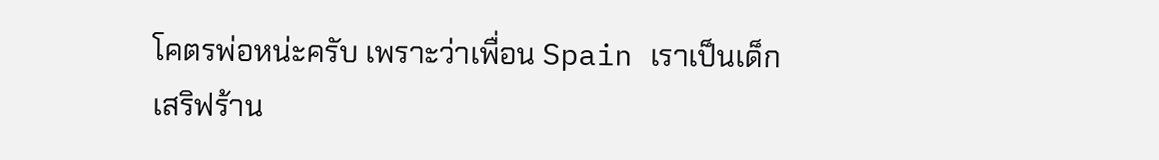โคตรพ่อหน่ะครับ เพราะว่าเพื่อน Spain เราเป็นเด็กเสริฟร้าน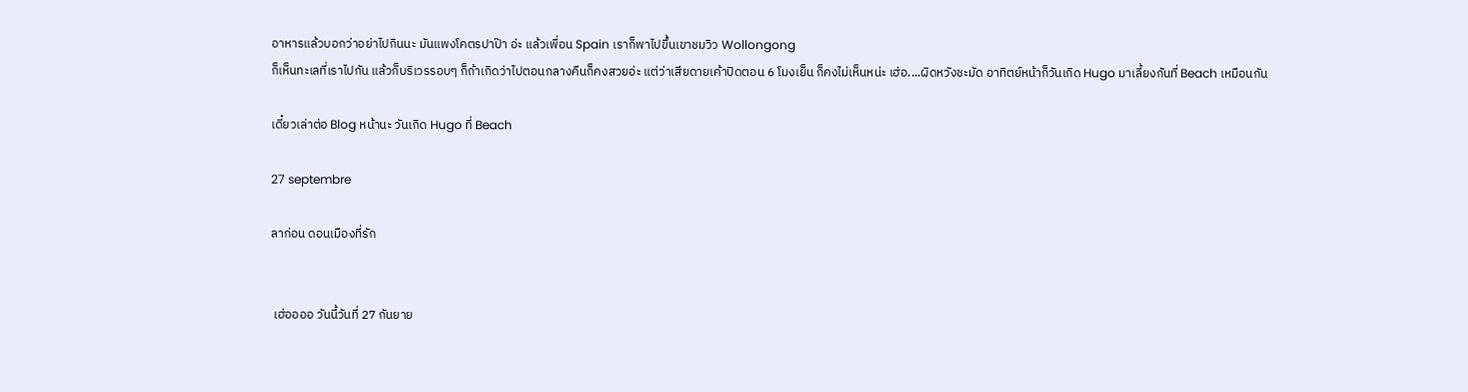อาหารแล้วบอกว่าอย่าไปกินนะ มันแพงโคตรปาป๊า อ่ะ แล้วเพื่อน Spain เราก็พาไปขึ้นเขาชมวิว Wollongong
ก็เห็นทะเลที่เราไปกัน แล้วก็บริเวรรอบๆ ก็ถ้าเกิดว่าไปตอนกลางคืนก็คงสวยอ่ะ แต่ว่าเสียดายเค้าปิดตอน 6 โมงเย็น ก็คงไม่เห็นหน่ะ เฮ่อ....ผิดหวังชะมัด อาทิตย์หน้าก็วันเกิด Hugo มาเลี้ยงกันที่ Beach เหมือนกัน

เดี๋ยวเล่าต่อ Blog หน้านะ วันเกิด Hugo ที่ Beach

27 septembre

ลาก่อน ดอนเมืองที่รัก


 เฮ่ออออ วันนี้วันที่ 27 กันยาย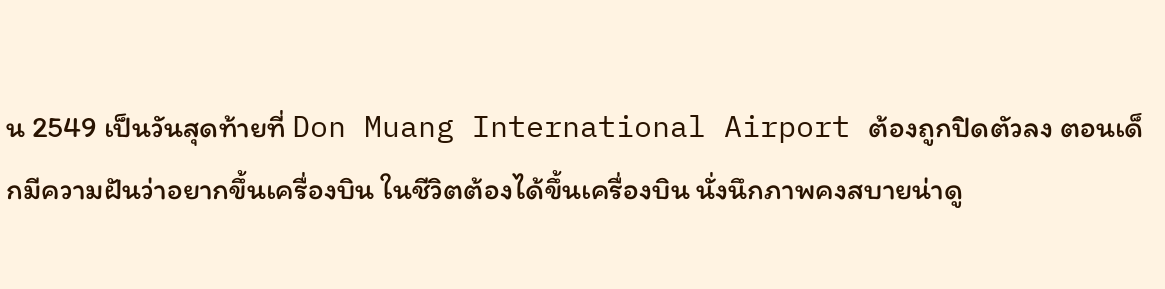น 2549 เป็นวันสุดท้ายที่ Don Muang International Airport ต้องถูกปิดตัวลง ตอนเด็กมีความฝันว่าอยากขึ้นเครื่องบิน ในชีวิตต้องได้ขึ้นเครื่องบิน นั่งนึกภาพคงสบายน่าดู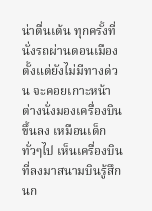น่าตื่นเต้น ทุกครั้งที่นั่งรถผ่านดอนเมืองตั้งแต่ยังไม่มีทางด่วน จะคอยเกาะหน้าต่างนั่งมองเครื่องบินขึ้นลง เหมือนเด็กทั่วๆไป เห็นเครื่องบินที่ลงมาสนามบินรู้สึกนก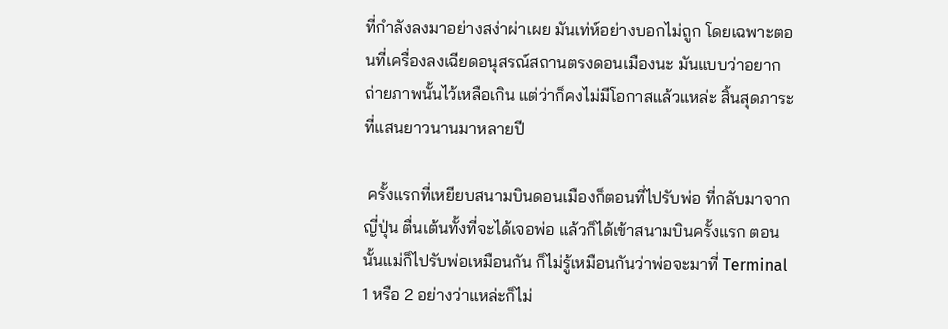ที่กำลังลงมาอย่างสง่าผ่าเผย มันเท่ห์อย่างบอกไม่ถูก โดยเฉพาะตอนที่เครื่องลงเฉียดอนุสรณ์สถานตรงดอนเมืองนะ มันแบบว่าอยากถ่ายภาพนั้นไว้เหลือเกิน แต่ว่าก็คงไม่มีโอกาสแล้วแหล่ะ สิ้นสุดภาระที่แสนยาวนานมาหลายปี

 ครั้งแรกที่เหยียบสนามบินดอนเมืองก็ตอนที่ไปรับพ่อ ที่กลับมาจากญี่ปุ่น ตื่นเต้นทั้งที่จะได้เจอพ่อ แล้วก็ได้เข้าสนามบินครั้งแรก ตอนนั้นแม่ก็ไปรับพ่อเหมือนกัน ก็ไม่รู้เหมือนกันว่าพ่อจะมาที่ Terminal 1 หรือ 2 อย่างว่าแหล่ะก็ไม่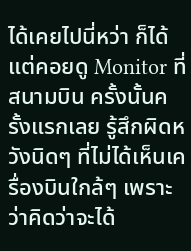ได้เคยไปนี่หว่า ก็ได้แต่คอยดู Monitor ที่สนามบิน ครั้งนั้นครั้งแรกเลย รู้สึกผิดหวังนิดๆ ที่ไม่ได้เห็นเครื่องบินใกล้ๆ เพราะว่าคิดว่าจะได้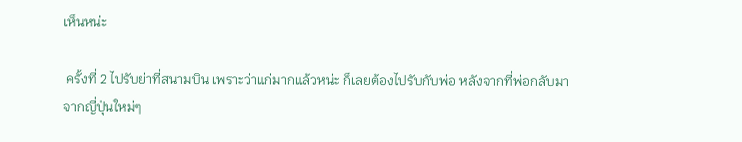เห็นหน่ะ

 ครั้งที่ 2 ไปรับย่าที่สนามบิน เพราะว่าแก่มากแล้วหน่ะ ก็เลยต้องไปรับกับพ่อ หลังจากที่พ่อกลับมาจากญี่ปุ่นใหม่ๆ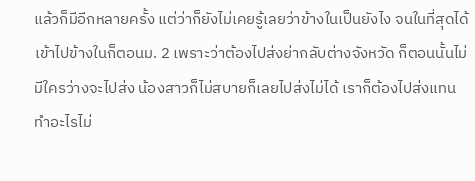แล้วก็มีอีกหลายครั้ง แต่ว่าก็ยังไม่เคยรู้เลยว่าข้างในเป็นยังไง จนในที่สุดได้เข้าไปข้างในก็ตอนม. 2 เพราะว่าต้องไปส่งย่ากลับต่างจังหวัด ก็ตอนนั้นไม่มีใครว่างจะไปส่ง น้องสาวก็ไม่สบายก็เลยไปส่งไม่ได้ เราก็ต้องไปส่งแทน ทำอะไรไม่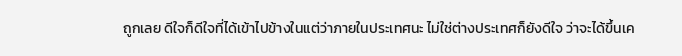ถูกเลย ดีใจก็ดีใจที่ได้เข้าไปข้างในแต่ว่าภายในประเทศนะ ไม่ใช่ต่างประเทศก็ยังดีใจ ว่าจะได้ขึ้นเค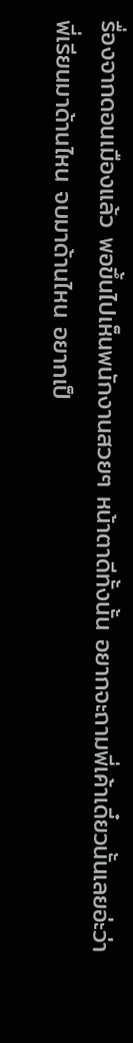รื่องจากดอนเมืองแล้ว พอขึ้นไปเห็นพนักงานสวยๆ หน้าตาดีทั้งนั้น อยากจะถามพี่เค้าเดี๋ยวนั้นเลยอ่ะว่าพี่เรียนมาด้านไหน จบมาด้านไหน อยากเป็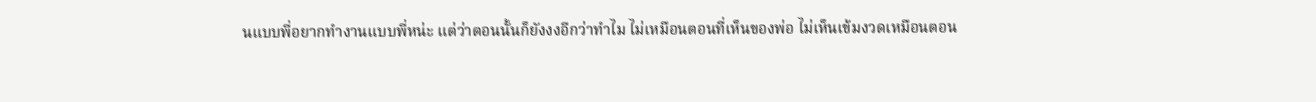นแบบพี่อยากทำงานแบบพี่หน่ะ แต่ว่าตอนนั้นก็ยังงงอีกว่าทำไม ไม่เหมือนตอนที่เห็นของพ่อ ไม่เห็นเข้มงวดเหมือนตอน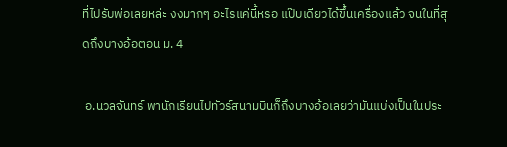ที่ไปรับพ่อเลยหล่ะ งงมากๆ อะไรแค่นี้หรอ แป๊บเดียวได้ขึ้นเครื่องแล้ว จนในที่สุดถึงบางอ้อตอน ม. 4

 อ.นวลจันทร์ พานักเรียนไปทัวร์สนามบินก็ถึงบางอ้อเลยว่ามันแบ่งเป็นในประ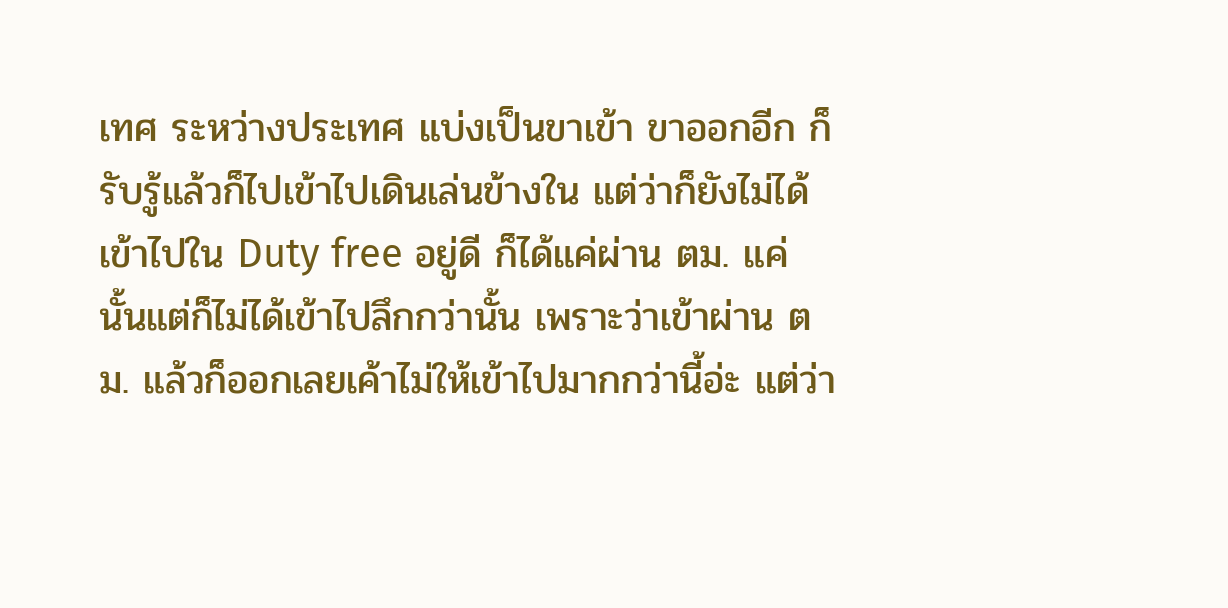เทศ ระหว่างประเทศ แบ่งเป็นขาเข้า ขาออกอีก ก็รับรู้แล้วก็ไปเข้าไปเดินเล่นข้างใน แต่ว่าก็ยังไม่ได้เข้าไปใน Duty free อยู่ดี ก็ได้แค่ผ่าน ตม. แค่นั้นแต่ก็ไม่ได้เข้าไปลึกกว่านั้น เพราะว่าเข้าผ่าน ตม. แล้วก็ออกเลยเค้าไม่ให้เข้าไปมากกว่านี้อ่ะ แต่ว่า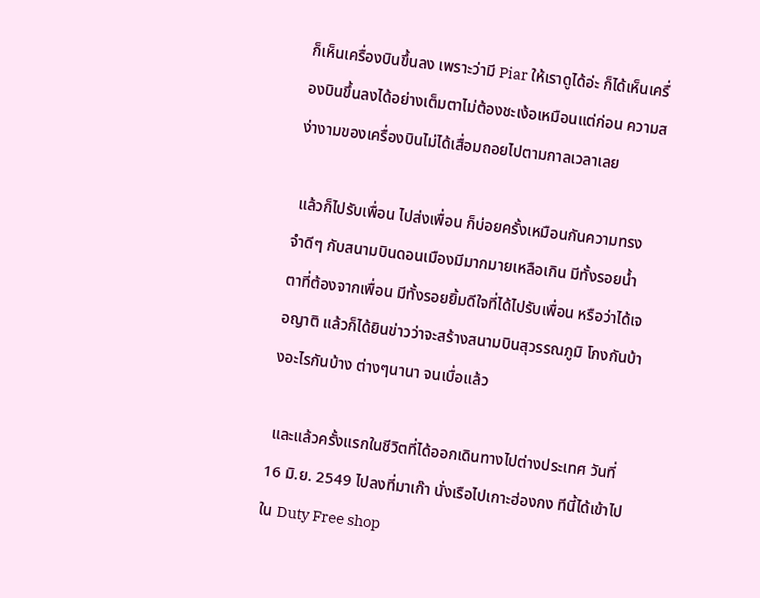ก็เห็นเครื่องบินขึ้นลง เพราะว่ามี Piar ให้เราดูได้อ่ะ ก็ได้เห็นเครื่องบินขึ้นลงได้อย่างเต็มตาไม่ต้องชะเง้อเหมือนแต่ก่อน ความสง่างามของเครื่องบินไม่ได้เสื่อมถอยไปตามกาลเวลาเลย

 แล้วก็ไปรับเพื่อน ไปส่งเพื่อน ก็บ่อยครั้งเหมือนกันความทรงจำดีๆ กับสนามบินดอนเมืองมีมากมายเหลือเกิน มีทั้งรอยน้ำตาที่ต้องจากเพื่อน มีทั้งรอยยิ้มดีใจที่ได้ไปรับเพื่อน หรือว่าได้เจอญาติ แล้วก็ได้ยินข่าวว่าจะสร้างสนามบินสุวรรณภูมิ โกงกันบ้างอะไรกันบ้าง ต่างๆนานา จนเบื่อแล้ว

 และแล้วครั้งแรกในชีวิตที่ได้ออกเดินทางไปต่างประเทศ วันที่ 16 มิ.ย. 2549 ไปลงที่มาเก๊า นั่งเรือไปเกาะฮ่องกง ทีนี้ได้เข้าไปใน Duty Free shop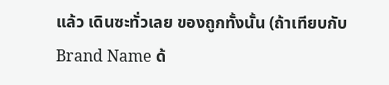แล้ว เดินซะทั่วเลย ของถูกทั้งนั้น (ถ้าเทียบกับ Brand Name ด้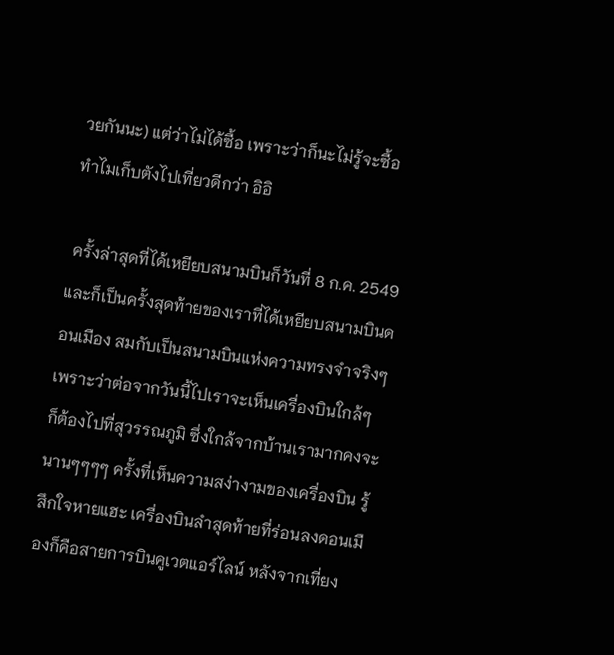วยกันนะ) แต่ว่าไม่ได้ซื้อ เพราะว่าก็นะไม่รู้จะซื้อทำไมเก็บตังไปเที่ยวดีกว่า อิอิ

 ครั้งล่าสุดที่ได้เหยียบสนามบินก็วันที่ 8 ก.ค. 2549 และก็เป็นครั้งสุดท้ายของเราที่ได้เหยียบสนามบินดอนเมือง สมกับเป็นสนามบินแห่งความทรงจำจริงๆ เพราะว่าต่อจากวันนี้ไปเราจะเห็นเครื่องบินใกล้ๆ ก็ต้องไปที่สุวรรณภูมิ ซึ่งใกล้จากบ้านเรามากคงจะนานๆๆๆๆ ครั้งที่เห็นความสง่างามของเครื่องบิน รู้สึกใจหายแฮะ เครื่องบินลำสุดท้ายที่ร่อนลงดอนเมืองก็คือสายการบินคูเวตแอร์ไลน์ หลังจากเที่ยง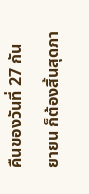คืนของวันที่ 27 กันยายน ก็ต้องสิ้นสุดภา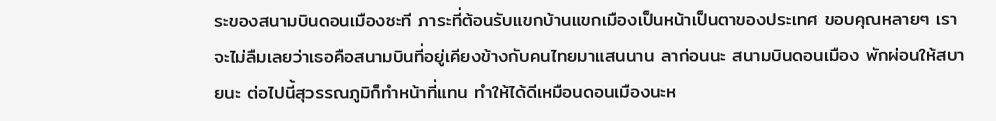ระของสนามบินดอนเมืองซะที ภาระที่ต้อนรับแขกบ้านแขกเมืองเป็นหน้าเป็นตาของประเทศ ขอบคุณหลายๆ เราจะไม่ลืมเลยว่าเธอคือสนามบินที่อยู่เคียงข้างกับคนไทยมาแสนนาน ลาก่อนนะ สนามบินดอนเมือง พักผ่อนให้สบายนะ ต่อไปนี้สุวรรณภูมิก็ทำหน้าที่แทน ทำให้ได้ดีเหมือนดอนเมืองนะห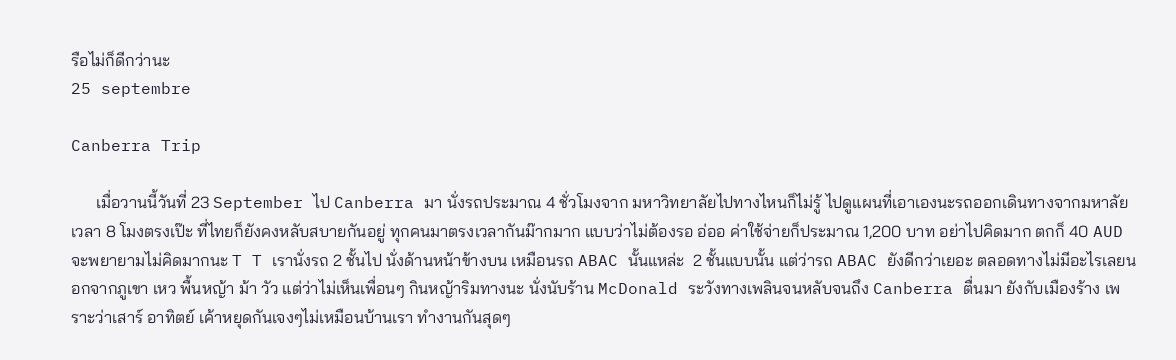รือไม่ก็ดีกว่านะ
25 septembre

Canberra Trip

      เมื่อวานนี้วันที่ 23 September ไป Canberra มา นั่งรถประมาณ 4 ชั่วโมงจาก มหาวิทยาลัยไปทางไหนก็ไม่รู้ ไปดูแผนที่เอาเองนะรถออกเดินทางจากมหาลัยเวลา 8 โมงตรงเป๊ะ ที่ไทยก็ยังคงหลับสบายกันอยู่ ทุกคนมาตรงเวลากันม๊ากมาก แบบว่าไม่ต้องรอ อ่ออ ค่าใช้จ่ายก็ประมาณ 1,200 บาท อย่าไปคิดมาก ตกก็ 40 AUD จะพยายามไม่คิดมากนะ T T เรานั่งรถ 2 ชั้นไป นั่งด้านหน้าข้างบน เหมือนรถ ABAC นั้นแหล่ะ  2 ชั้นแบบนั้น แต่ว่ารถ ABAC ยังดีกว่าเยอะ ตลอดทางไม่มีอะไรเลยนอกจากภูเขา เหว พื้นหญ้า ม้า วัว แต่ว่าไม่เห็นเพื่อนๆ กินหญ้าริมทางนะ นั่งนับร้าน McDonald ระวังทางเพลินจนหลับจนถึง Canberra ตื่นมา ยังกับเมืองร้าง เพราะว่าเสาร์ อาทิตย์ เค้าหยุดกันเจงๆไม่เหมือนบ้านเรา ทำงานกันสุดๆ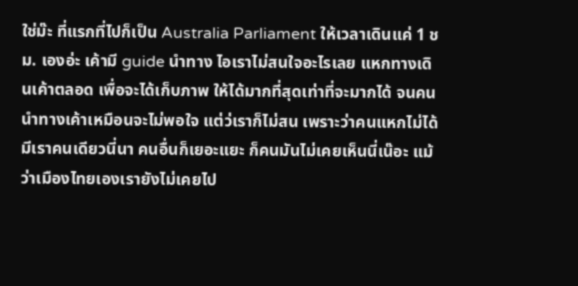ใช่ม๊ะ ที่แรกที่ไปก็เป็น Australia Parliament ให้เวลาเดินแค่ 1 ชม. เองอ่ะ เค้ามี guide นำทาง ไอเราไม่สนใจอะไรเลย แหกทางเดินเค้าตลอด เพื่อจะได้เก็บภาพ ให้ได้มากที่สุดเท่าที่จะมากได้ จนคนนำทางเค้าเหมือนจะไม่พอใจ แต่ว่เราก็ไม่สน เพราะว่าคนแหกไม่ได้มีเราคนเดียวนี่นา คนอื่นก็เยอะแยะ ก็คนมันไม่เคยเห็นนี่เน๊อะ แม้ว่าเมืองไทยเองเรายังไม่เคยไป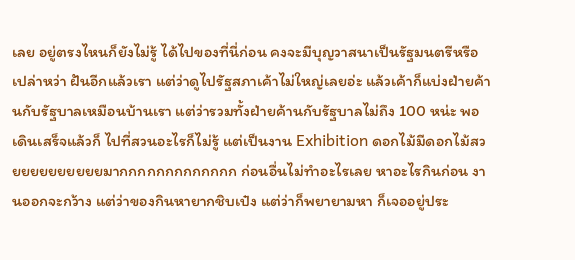เลย อยู่ตรงไหนก็ยังไม่รู้ ได้ไปของที่นี่ก่อน คงจะมีบุญวาสนาเป็นรัฐมนตรีหรือเปล่าหว่า ฝันอีกแล้วเรา แต่ว่าดูไปรัฐสภาเค้าไม่ใหญ่เลยอ่ะ แล้วเค้าก็แบ่งฝ่ายค้านกับรัฐบาลเหมือนบ้านเรา แต่ว่ารวมทั้งฝ่ายค้านกับรัฐบาลไม่ถึง 100 หน่ะ พอเดินเสร็จแล้วก็ ไปที่สวนอะไรก็ไม่รู้ แต่เป็นงาน Exhibition ดอกไม้มีดอกไม้สวยยยยยยยยยยมากกกกกกกกกกกกก ก่อนอื่นไม่ทำอะไรเลย หาอะไรกินก่อน งานออกจะกว้าง แต่ว่าของกินหายากชิบเป๋ง แต่ว่าก็พยายามหา ก็เจออยู่ประ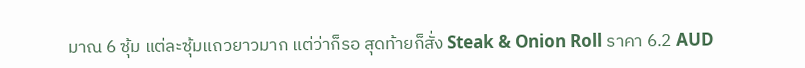มาณ 6 ซุ้ม แต่ละซุ้มแถวยาวมาก แต่ว่าก็รอ สุดท้ายก็สั่ง Steak & Onion Roll ราคา 6.2 AUD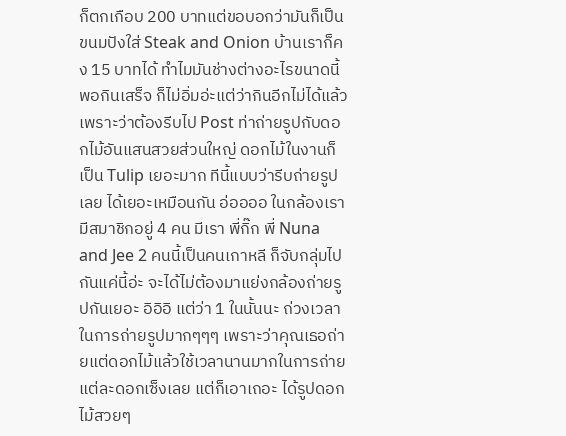ก็ตกเกือบ 200 บาทแต่ขอบอกว่ามันก็เป็นขนมปังใส่ Steak and Onion บ้านเราก็คง 15 บาทได้ ทำไมมันช่างต่างอะไรขนาดนี้ พอกินเสร็จ ก็ไม่อิ่มอ่ะแต่ว่ากินอีกไม่ได้แล้ว เพราะว่าต้องรีบไป Post ท่าถ่ายรูปกับดอกไม้อันแสนสวยส่วนใหญ่ ดอกไม้ในงานก็เป็น Tulip เยอะมาก ทีนี้แบบว่ารีบถ่ายรูปเลย ได้เยอะเหมือนกัน อ่ออออ ในกล้องเรามีสมาชิกอยู่ 4 คน มีเรา พี่กิ๊ก พี่ Nuna and Jee 2 คนนี้เป็นคนเกาหลี ก็จับกลุ่มไปกันแค่นี้อ่ะ จะได้ไม่ต้องมาแย่งกล้องถ่ายรูปกันเยอะ อิอิอิ แต่ว่า 1 ในนั้นนะ ถ่วงเวลาในการถ่ายรูปมากๆๆๆ เพราะว่าคุณเธอถ่ายแต่ดอกไม้แล้วใช้เวลานานมากในการถ่ายแต่ละดอกเซ็งเลย แต่ก็เอาเถอะ ได้รูปดอกไม้สวยๆ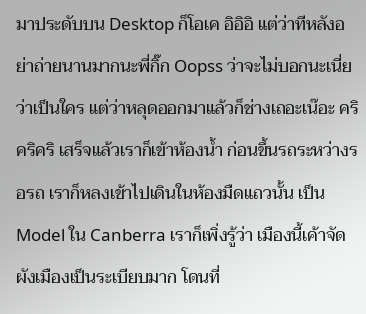มาประดับบน Desktop ก็โอเค อิอิอิ แต่ว่าทีหลังอย่าถ่ายนานมากนะพี่กิ๊ก Oopss ว่าจะไม่บอกนะเนี่ยว่าเป็นใคร แต่ว่าหลุดออกมาแล้วก็ช่างเถอะเน๊อะ คริคริคริ เสร็จแล้วเราก็เข้าห้องน้ำ ก่อนขึ้นรถระหว่างรอรถ เราก็หลงเข้าไปเดินในห้องมืดแถวนั้น เป็น Model ใน Canberra เราก็เพิ่งรู้ว่า เมืองนี้เค้าจัดผังเมืองเป็นระเบียบมาก โดนที่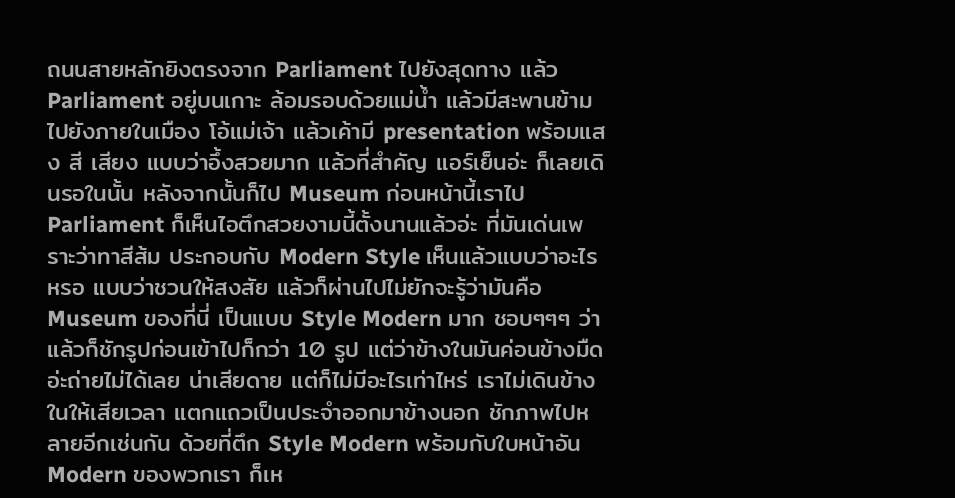ถนนสายหลักยิงตรงจาก Parliament ไปยังสุดทาง แล้ว Parliament อยู่บนเกาะ ล้อมรอบด้วยแม่น้ำ แล้วมีสะพานข้ามไปยังภายในเมือง โอ้แม่เจ้า แล้วเค้ามี presentation พร้อมแสง สี เสียง แบบว่าอึ้งสวยมาก แล้วที่สำคัญ แอร์เย็นอ่ะ ก็เลยเดินรอในนั้น หลังจากนั้นก็ไป Museum ก่อนหน้านี้เราไป Parliament ก็เห็นไอตึกสวยงามนี้ตั้งนานแล้วอ่ะ ที่มันเด่นเพราะว่าทาสีส้ม ประกอบกับ Modern Style เห็นแล้วแบบว่าอะไรหรอ แบบว่าชวนให้สงสัย แล้วก็ผ่านไปไม่ยักจะรู้ว่ามันคือ Museum ของที่นี่ เป็นแบบ Style Modern มาก ชอบๆๆๆ ว่าแล้วก็ชักรูปก่อนเข้าไปก็กว่า 10 รูป แต่ว่าข้างในมันค่อนข้างมืดอ่ะถ่ายไม่ได้เลย น่าเสียดาย แต่ก็ไม่มีอะไรเท่าไหร่ เราไม่เดินข้างในให้เสียเวลา แตกแถวเป็นประจำออกมาข้างนอก ชักภาพไปหลายอีกเช่นกัน ด้วยที่ตึก Style Modern พร้อมกับใบหน้าอัน Modern ของพวกเรา ก็เห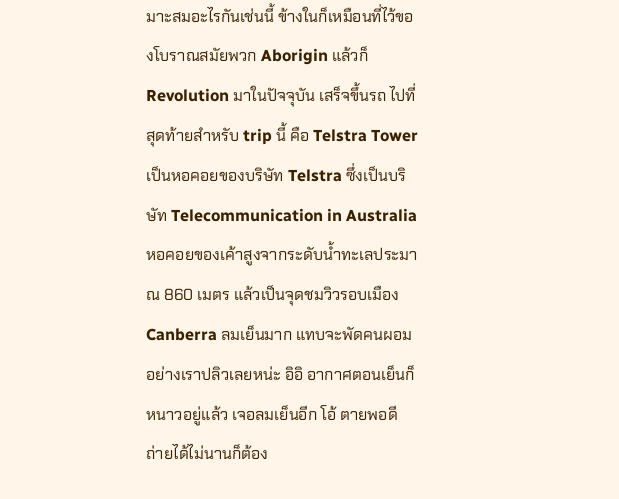มาะสมอะไรกันเช่นนี้ ข้างในก็เหมือนที่ไว้ของโบราณสมัยพวก Aborigin แล้วก็ Revolution มาในปัจจุบัน เสร็จขึ้นรถ ไปที่สุดท้ายสำหรับ trip นี้ คือ Telstra Tower เป็นหอคอยของบริษัท Telstra ซึ่งเป็นบริษัท Telecommunication in Australia หอคอยของเค้าสูงจากระดับน้ำทะเลประมาณ 860 เมตร แล้วเป็นจุดชมวิวรอบเมือง Canberra ลมเย็นมาก แทบจะพัดคนผอมอย่างเราปลิวเลยหน่ะ อิอิ อากาศตอนเย็นก็หนาวอยู่แล้ว เจอลมเย็นอีก โอ้ ตายพอดี ถ่ายได้ไม่นานก็ต้อง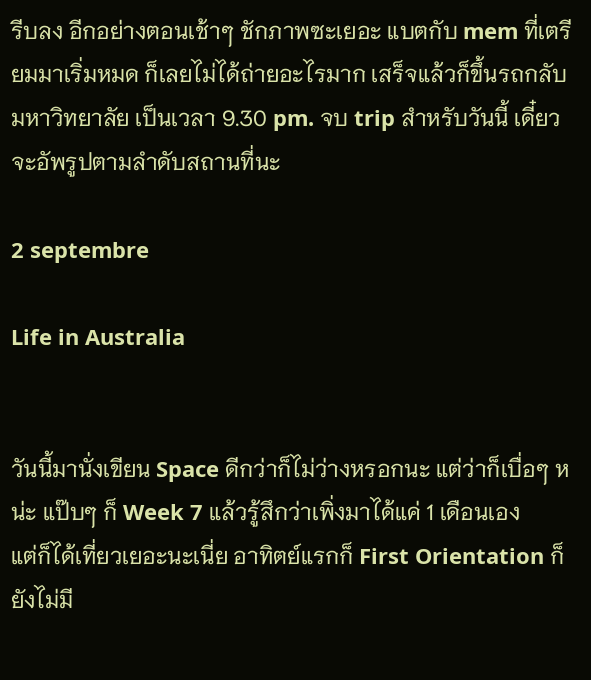รีบลง อีกอย่างตอนเช้าๆ ชักภาพซะเยอะ แบตกับ mem ที่เตรียมมาเริ่มหมด ก็เลยไม่ได้ถ่ายอะไรมาก เสร็จแล้วก็ขึ้นรถกลับมหาวิทยาลัย เป็นเวลา 9.30 pm. จบ trip สำหรับวันนี้ เดี๋ยวจะอัพรูปตามลำดับสถานที่นะ

2 septembre

Life in Australia


วันนี้มานั่งเขียน Space ดีกว่าก็ไม่ว่างหรอกนะ แต่ว่าก็เบื่อๆ หน่ะ แป๊บๆ ก็ Week 7 แล้วรู้สึกว่าเพิ่งมาได้แค่ 1 เดือนเอง
แต่ก็ได้เที่ยวเยอะนะเนี่ย อาทิตย์แรกก็ First Orientation ก็ยังไม่มี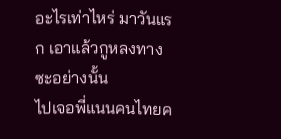อะไรเท่าไหร่ มาวันแรก เอาแล้วกูหลงทางซะอย่างนั้น
ไปเจอพี่แนนคนไทยค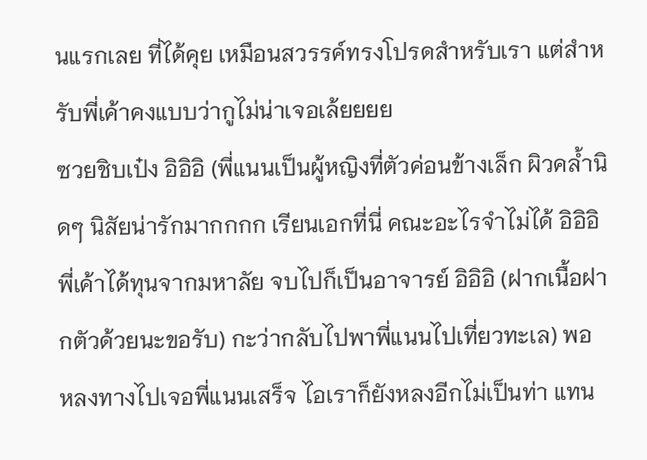นแรกเลย ที่ได้คุย เหมือนสวรรค์ทรงโปรดสำหรับเรา แต่สำหรับพี่เค้าคงแบบว่ากูไม่น่าเจอเล้ยยยย
ซวยชิบเป๋ง อิอิอิ (พี่แนนเป็นผู้หญิงที่ตัวค่อนข้างเล็ก ผิวคล้ำนิดๆ นิสัยน่ารักมากกกก เรียนเอกที่นี่ คณะอะไรจำไม่ได้ อิอิอิ
พี่เค้าได้ทุนจากมหาลัย จบไปก็เป็นอาจารย์ อิอิอิ (ฝากเนื้อฝากตัวด้วยนะขอรับ) กะว่ากลับไปพาพี่แนนไปเที่ยวทะเล) พอ
หลงทางไปเจอพี่แนนเสร็จ ไอเราก็ยังหลงอีกไม่เป็นท่า แทน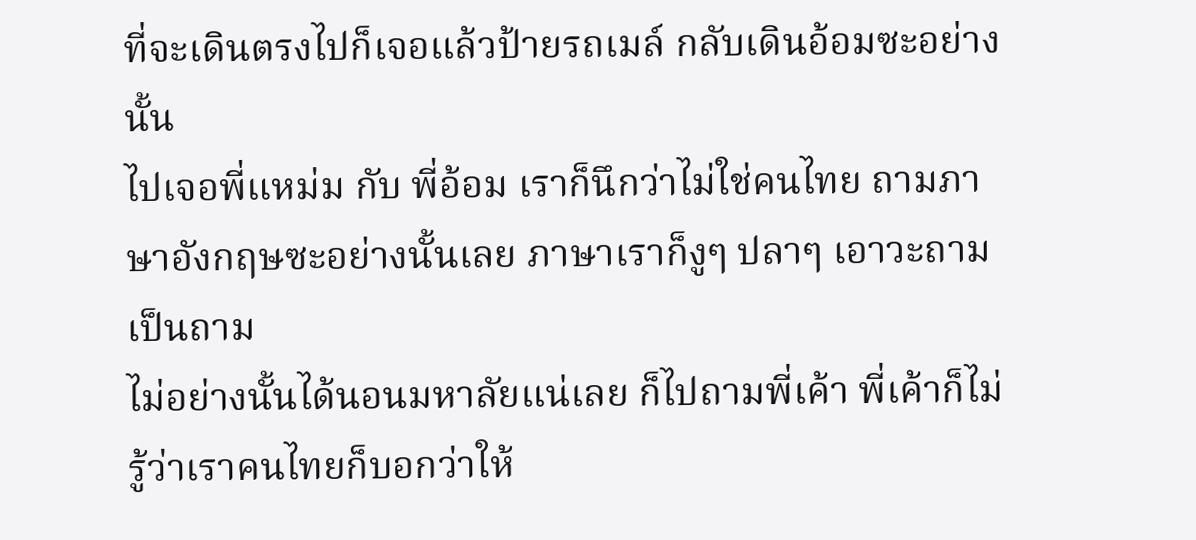ที่จะเดินตรงไปก็เจอแล้วป้ายรถเมล์ กลับเดินอ้อมซะอย่างนั้น
ไปเจอพี่แหม่ม กับ พี่อ้อม เราก็นึกว่าไม่ใช่คนไทย ถามภาษาอังกฤษซะอย่างนั้นเลย ภาษาเราก็งูๆ ปลาๆ เอาวะถามเป็นถาม
ไม่อย่างนั้นได้นอนมหาลัยแน่เลย ก็ไปถามพี่เค้า พี่เค้าก็ไม่รู้ว่าเราคนไทยก็บอกว่าให้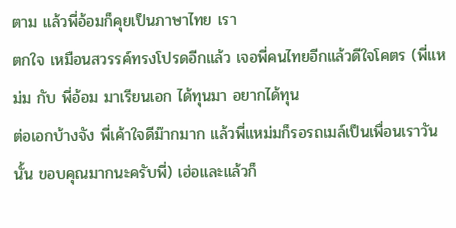ตาม แล้วพี่อ้อมก็คุยเป็นภาษาไทย เรา
ตกใจ เหมือนสวรรค์ทรงโปรดอีกแล้ว เจอพี่คนไทยอีกแล้วดีใจโคตร (พี่แหม่ม กับ พี่อ้อม มาเรียนเอก ได้ทุนมา อยากได้ทุน
ต่อเอกบ้างจัง พี่เค้าใจดีม๊ากมาก แล้วพี่แหม่มก็รอรถเมล์เป็นเพื่อนเราวันนั้น ขอบคุณมากนะครับพี่) เฮ่อและแล้วก็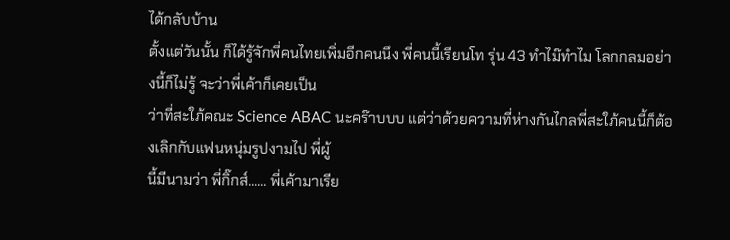ได้กลับบ้าน
ตั้งแต่วันนั้น ก็ได้รู้จักพี่คนไทยเพิ่มอีกคนนึง พี่คนนี้เรียนโท รุ่น 43 ทำไม๊ทำไม โลกกลมอย่างนี้ก็ไม่รู้ จะว่าพี่เค้าก็เคยเป็น
ว่าที่สะใภ้คณะ Science ABAC นะคร๊าบบบ แต่ว่าด้วยความที่ห่างกันไกลพี่สะใภ้คนนี้ก็ต้องเลิกกับแฟนหนุ่มรูปงามไป พี่ผู้
นี้มีนามว่า พี่กิ๊กส์...... พี่เค้ามาเรีย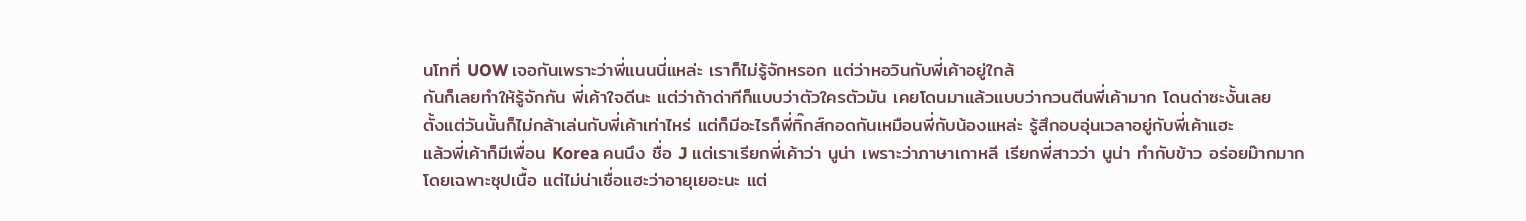นโทที่ UOW เจอกันเพราะว่าพี่แนนนี่แหล่ะ เราก็ไม่รู้จักหรอก แต่ว่าหอวินกับพี่เค้าอยู่ใกล้
กันก็เลยทำให้รู้จักกัน พี่เค้าใจดีนะ แต่ว่าถ้าด่าทีก็แบบว่าตัวใครตัวมัน เคยโดนมาแล้วแบบว่ากวนตีนพี่เค้ามาก โดนด่าซะงั้นเลย
ตั้งแต่วันนั้นก็ไม่กล้าเล่นกับพี่เค้าเท่าไหร่ แต่ก็มีอะไรก็พี่กิ๊กส์กอดกันเหมือนพี่กับน้องแหล่ะ รู้สึกอบอุ่นเวลาอยู่กับพี่เค้าแฮะ
แล้วพี่เค้าก็มีเพื่อน Korea คนนึง ชื่อ J แต่เราเรียกพี่เค้าว่า นูน่า เพราะว่าภาษาเกาหลี เรียกพี่สาวว่า นูน่า ทำกับข้าว อร่อยม๊ากมาก
โดยเฉพาะซุปเนื้อ แต่ไม่น่าเชื่อแฮะว่าอายุเยอะนะ แต่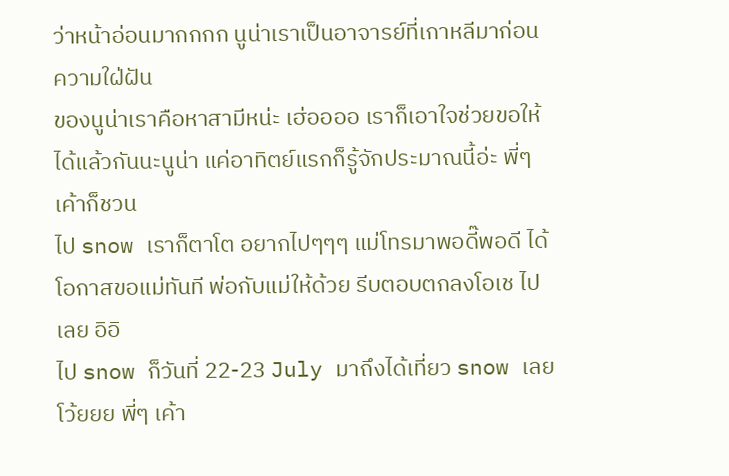ว่าหน้าอ่อนมากกกก นูน่าเราเป็นอาจารย์ที่เกาหลีมาก่อน ความใฝ่ฝัน
ของนูน่าเราคือหาสามีหน่ะ เฮ่ออออ เราก็เอาใจช่วยขอให้ได้แล้วกันนะนูน่า แค่อาทิตย์แรกก็รู้จักประมาณนี้อ่ะ พี่ๆ เค้าก็ชวน
ไป snow เราก็ตาโต อยากไปๆๆๆ แม่โทรมาพอดี๊พอดี ได้โอกาสขอแม่ทันที พ่อกับแม่ให้ด้วย รีบตอบตกลงโอเช ไปเลย อิอิ
ไป snow ก็วันที่ 22-23 July มาถึงได้เที่ยว snow เลยโว้ยยย พี่ๆ เค้า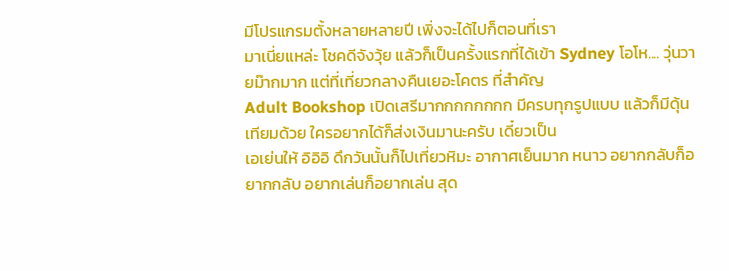มีโปรแกรมตั้งหลายหลายปี เพิ่งจะได้ไปก็ตอนที่เรา
มาเนี่ยแหล่ะ โชคดีจังวุ้ย แล้วก็เป็นครั้งแรกที่ได้เข้า Sydney โอโห.... วุ่นวายม๊ากมาก แต่ที่เที่ยวกลางคืนเยอะโคตร ที่สำคัญ
Adult Bookshop เปิดเสรีมากกกกกกกก มีครบทุกรูปแบบ แล้วก็มีดุ้นเทียมด้วย ใครอยากได้ก็ส่งเงินมานะครับ เดี๋ยวเป็น
เอเย่นให้ อิอิอิ ดึกวันนั้นก็ไปเที่ยวหิมะ อากาศเย็นมาก หนาว อยากกลับก็อยากกลับ อยากเล่นก็อยากเล่น สุด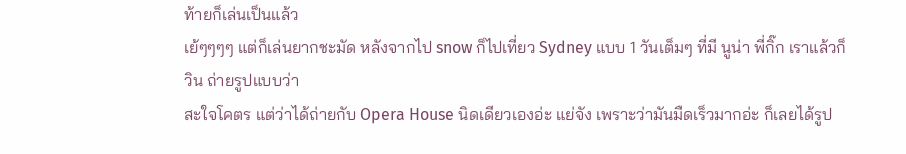ท้ายก็เล่นเป็นแล้ว
เย้ๆๆๆๆ แต่ก็เล่นยากชะมัด หลังจากไป snow ก็ไปเที่ยว Sydney แบบ 1 วันเต็มๆ ที่มี นูน่า พี่กิ๊ก เราแล้วก็วิน ถ่ายรูปแบบว่า
สะใจโคตร แต่ว่าได้ถ่ายกับ Opera House นิดเดียวเองอ่ะ แย่จัง เพราะว่ามันมืดเร็วมากอ่ะ ก็เลยได้รูป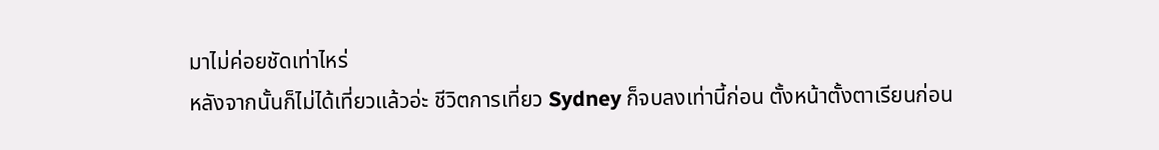มาไม่ค่อยชัดเท่าไหร่
หลังจากนั้นก็ไม่ได้เที่ยวแล้วอ่ะ ชีวิตการเที่ยว Sydney ก็จบลงเท่านี้ก่อน ตั้งหน้าตั้งตาเรียนก่อน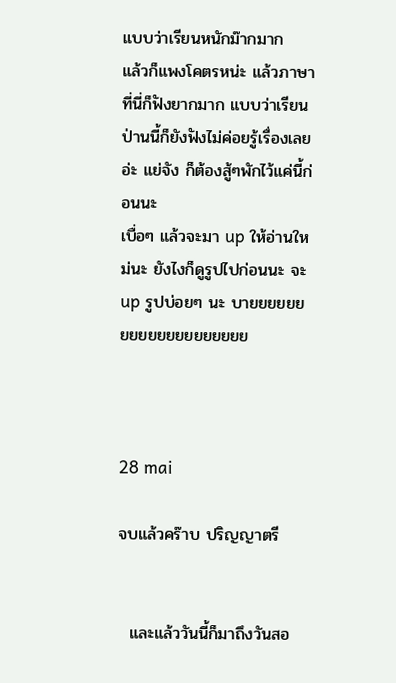แบบว่าเรียนหนักม๊ากมาก
แล้วก็แพงโคตรหน่ะ แล้วภาษาที่นี่ก็ฟังยากมาก แบบว่าเรียนป่านนี้ก็ยังฟังไม่ค่อยรู้เรื่องเลยอ่ะ แย่จัง ก็ต้องสู้ๆพักไว้แค่นี้ก่อนนะ
เบื่อๆ แล้วจะมา up ให้อ่านใหม่นะ ยังไงก็ดูรูปไปก่อนนะ จะ up รูปบ่อยๆ นะ บายยยยยยยยยยยยยยยยยยยย



28 mai

จบแล้วคร๊าบ ปริญญาตรี


  และแล้ววันนี้ก็มาถึงวันสอ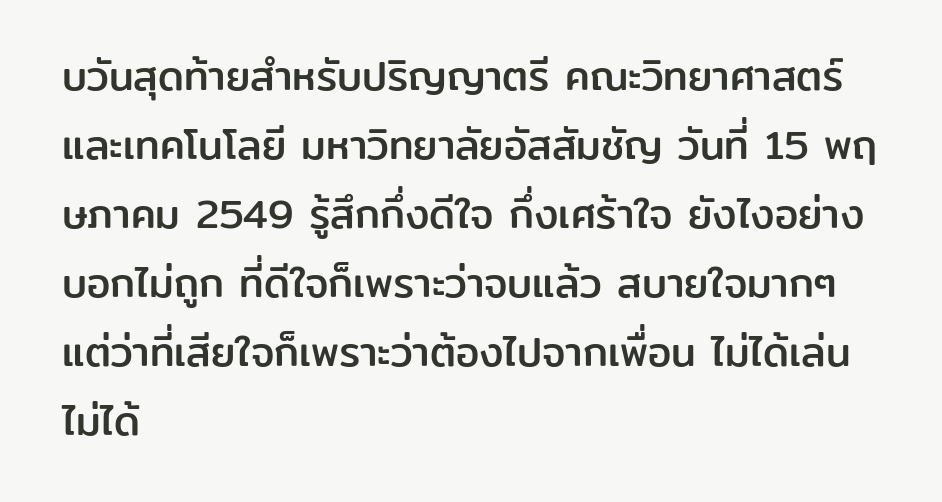บวันสุดท้ายสำหรับปริญญาตรี คณะวิทยาศาสตร์และเทคโนโลยี มหาวิทยาลัยอัสสัมชัญ วันที่ 15 พฤษภาคม 2549 รู้สึกกึ่งดีใจ กึ่งเศร้าใจ ยังไงอย่างบอกไม่ถูก ที่ดีใจก็เพราะว่าจบแล้ว สบายใจมากๆ แต่ว่าที่เสียใจก็เพราะว่าต้องไปจากเพื่อน ไม่ได้เล่นไม่ได้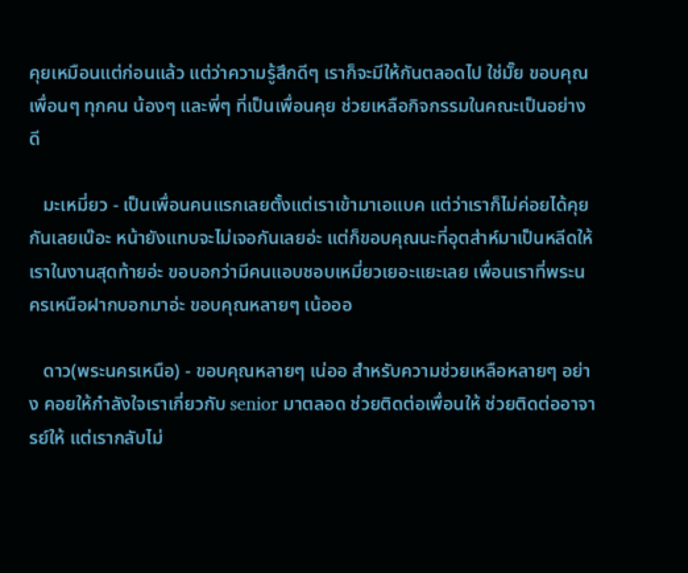คุยเหมือนแต่ก่อนแล้ว แต่ว่าความรู้สึกดีๆ เราก็จะมีให้กันตลอดไป ใช่มั๊ย ขอบคุณเพื่อนๆ ทุกคน น้องๆ และพี่ๆ ที่เป็นเพื่อนคุย ช่วยเหลือกิจกรรมในคณะเป็นอย่างดี

   มะเหมี่ยว - เป็นเพื่อนคนแรกเลยตั้งแต่เราเข้ามาเอแบค แต่ว่าเราก็ไม่ค่อยได้คุยกันเลยเน๊อะ หน้ายังแทบจะไม่เจอกันเลยอ่ะ แต่ก็ขอบคุณนะที่อุตส่าห์มาเป็นหลีดให้เราในงานสุดท้ายอ่ะ ขอบอกว่ามีคนแอบชอบเหมี่ยวเยอะแยะเลย เพื่อนเราที่พระนครเหนือฝากบอกมาอ่ะ ขอบคุณหลายๆ เน้อออ

   ดาว(พระนครเหนือ) - ขอบคุณหลายๆ เน่ออ สำหรับความช่วยเหลือหลายๆ อย่าง คอยให้กำลังใจเราเกี่ยวกับ senior มาตลอด ช่วยติดต่อเพื่อนให้ ช่วยติดต่ออาจารย์ให้ แต่เรากลับไม่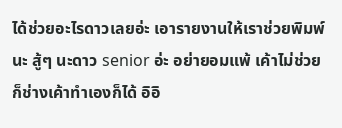ได้ช่วยอะไรดาวเลยอ่ะ เอารายงานให้เราช่วยพิมพ์นะ สู้ๆ นะดาว senior อ่ะ อย่ายอมแพ้ เค้าไม่ช่วยก็ช่างเค้าทำเองก็ได้ อิอิ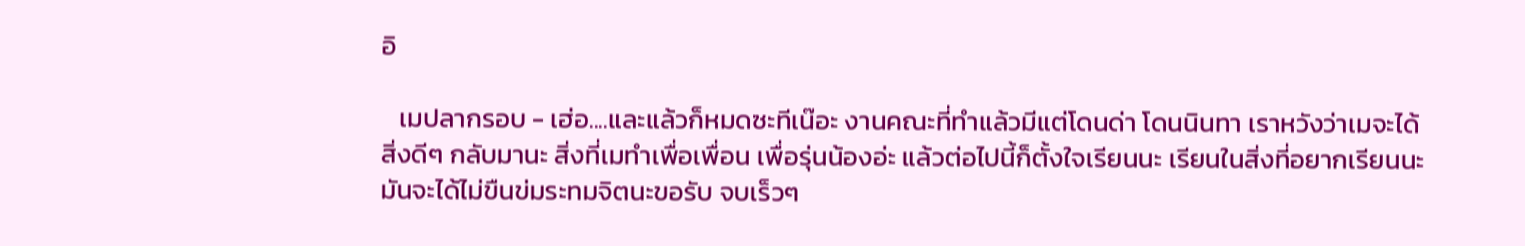อิ

   เมปลากรอบ - เฮ่อ....และแล้วก็หมดซะทีเน๊อะ งานคณะที่ทำแล้วมีแต่โดนด่า โดนนินทา เราหวังว่าเมจะได้สิ่งดีๆ กลับมานะ สิ่งที่เมทำเพื่อเพื่อน เพื่อรุ่นน้องอ่ะ แล้วต่อไปนี้ก็ตั้งใจเรียนนะ เรียนในสิ่งที่อยากเรียนนะ มันจะได้ไม่ขืนข่มระทมจิตนะขอรับ จบเร็วๆ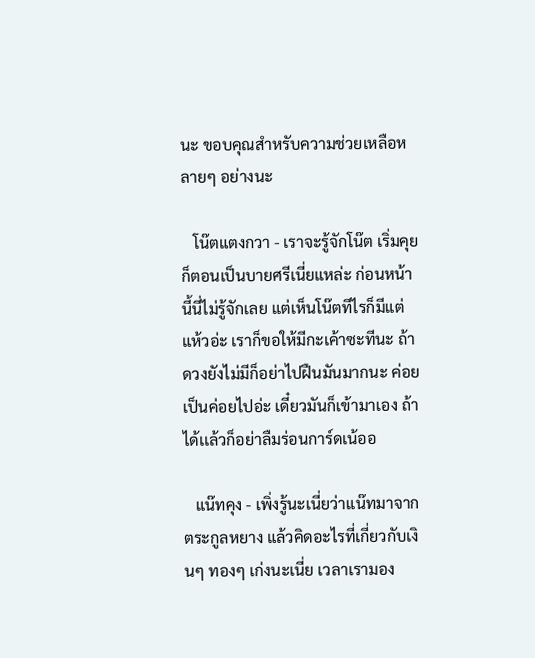นะ ขอบคุณสำหรับความช่วยเหลือหลายๆ อย่างนะ

   โน๊ตแตงกวา - เราจะรู้จักโน๊ต เริ่มคุยก็ตอนเป็นบายศรีเนี่ยแหล่ะ ก่อนหน้านี้นี่ไม่รู้จักเลย แต่เห็นโน๊ตทีไรก็มีแต่แห้วอ่ะ เราก็ขอให้มีกะเค้าซะทีนะ ถ้าดวงยังไม่มีก็อย่าไปฝืนมันมากนะ ค่อยเป็นค่อยไปอ่ะ เดี๋ยวมันก็เข้ามาเอง ถ้าได้เเล้วก็อย่าลืมร่อนการ์ดเน้ออ

   แน๊ทคุง - เพิ่งรู้นะเนี่ยว่าแน๊ทมาจากตระกูลหยาง แล้วคิดอะไรที่เกี่ยวกับเงินๆ ทองๆ เก่งนะเนี่ย เวลาเรามอง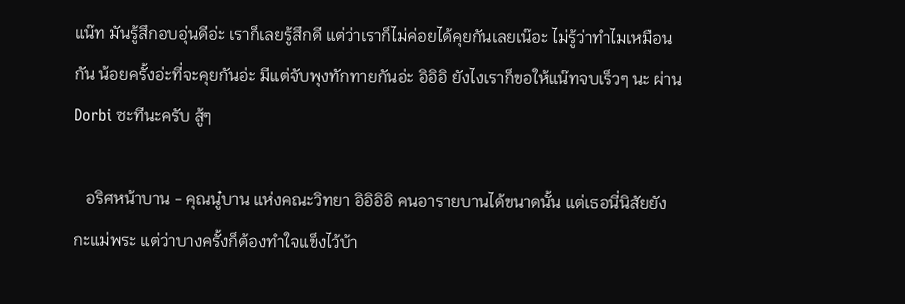แน๊ท มันรู้สึกอบอุ่นดีอ่ะ เราก็เลยรู้สึกดี แต่ว่าเราก็ไม่ค่อยได้คุยกันเลยเน๊อะ ไม่รู้ว่าทำไมเหมือนกัน น้อยครั้งอ่ะที่จะคุยกันอ่ะ มีแต่จับพุงทักทายกันอ่ะ อิอิอิ ยังไงเราก็ขอให้แน๊ทจบเร็วๆ นะ ผ่าน Dorbi ซะทีนะครับ สู้ๆ

   อริศหน้าบาน - คุณนู๋บาน แห่งคณะวิทยา อิอิอิอิ คนอารายบานได้ขนาดนั้น แต่เธอนี่นิสัยยังกะแม่พระ แต่ว่าบางครั้งก็ต้องทำใจแข็งไว้บ้า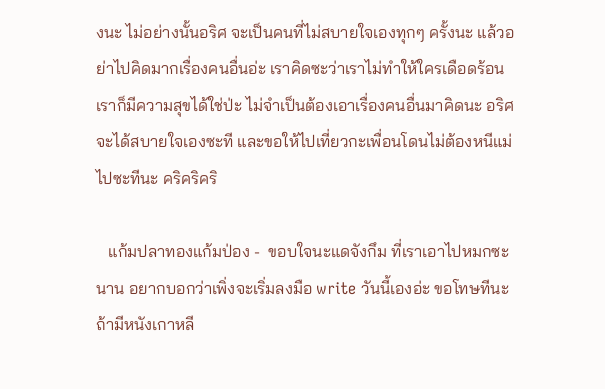งนะ ไม่อย่างนั้นอริศ จะเป็นคนที่ไม่สบายใจเองทุกๆ ครั้งนะ แล้วอย่าไปคิดมากเรื่องคนอื่นอ่ะ เราคิดซะว่าเราไม่ทำให้ใครเดือดร้อน เราก็มีความสุขได้ใช่ป่ะ ไม่จำเป็นต้องเอาเรื่องคนอื่นมาคิดนะ อริศจะได้สบายใจเองซะที และขอให้ไปเที่ยวกะเพื่อนโดนไม่ต้องหนีแม่ไปซะทีนะ คริคริคริ

   แก้มปลาทองแก้มป่อง -  ขอบใจนะแดจังกึม ที่เราเอาไปหมกซะนาน อยากบอกว่าเพิ่งจะเริ่มลงมือ write วันนี้เองอ่ะ ขอโทษทีนะ ถ้ามีหนังเกาหลี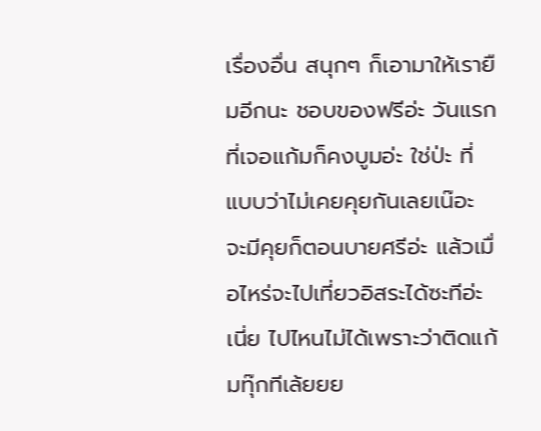เรื่องอื่น สนุกๆ ก็เอามาให้เรายืมอีกนะ ชอบของฟรีอ่ะ วันแรกที่เจอแก้มก็คงบูมอ่ะ ใช่ป่ะ ที่แบบว่าไม่เคยคุยกันเลยเน๊อะ จะมีคุยก็ตอนบายศรีอ่ะ แล้วเมื่อไหร่จะไปเที่ยวอิสระได้ซะทีอ่ะเนี่ย ไปไหนไม่ได้เพราะว่าติดแก้มทุ๊กทีเล้ยยย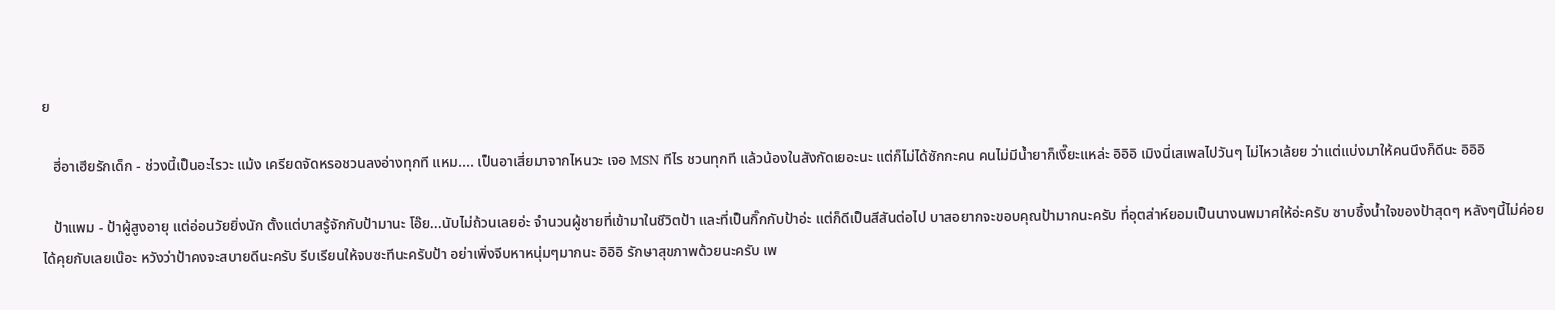ย

   ฮี่อาเฮียรักเด็ก - ช่วงนี้เป็นอะไรวะ แม้ง เครียดจัดหรอชวนลงอ่างทุกที แหม.... เป็นอาเสี่ยมาจากไหนวะ เจอ MSN ทีไร ชวนทุกที แล้วน้องในสังกัดเยอะนะ แต่ก็ไม่ได้ซักกะคน คนไม่มีน้ำยาก็เงี๊ยะแหล่ะ อิอิอิ เมิงนี่เสเพลไปวันๆ ไม่ไหวเล้ยย ว่าแต่แบ่งมาให้คนนึงก็ดีนะ อิอิอิ

   ป้าแพม - ป้าผู้สูงอายุ แต่อ่อนวัยยิ่งนัก ตั้งแต่บาสรู้จักกับป้ามานะ โอ๊ย...นับไม่ถ้วนเลยอ่ะ จำนวนผู้ชายที่เข้ามาในชีวิตป้า และที่เป็นกิ๊กกับป้าอ่ะ แต่ก็ดีเป็นสีสันต่อไป บาสอยากจะขอบคุณป้ามากนะครับ ที่อุตส่าห์ยอมเป็นนางนพมาศให้อ่ะครับ ซาบซึ้งน้ำใจของป้าสุดๆ หลังๆนี้ไม่ค่อยได้คุยกับเลยเน๊อะ หวังว่าป้าคงจะสบายดีนะครับ รีบเรียนให้จบซะทีนะครับป้า อย่าเพิ่งจีบหาหนุ่มๆมากนะ อิอิอิ รักษาสุขภาพด้วยนะครับ เพ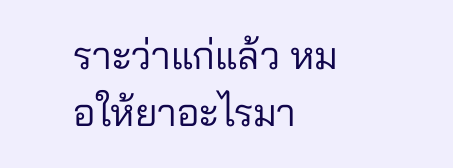ราะว่าแก่แล้ว หมอให้ยาอะไรมา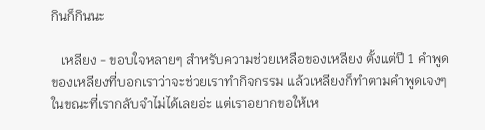กินก็กินนะ

   เหลียง - ขอบใจหลายๆ สำหรับความช่วยเหลือของเหลียง ตั้งแต่ปี 1 คำพูดของเหลียงที่บอกเราว่าจะช่วยเราทำกิจกรรม แล้วเหลียงก็ทำตามคำพูดเจงๆ ในขณะที่เรากลับจำไม่ได้เลยอ่ะ แต่เราอยากขอให้เห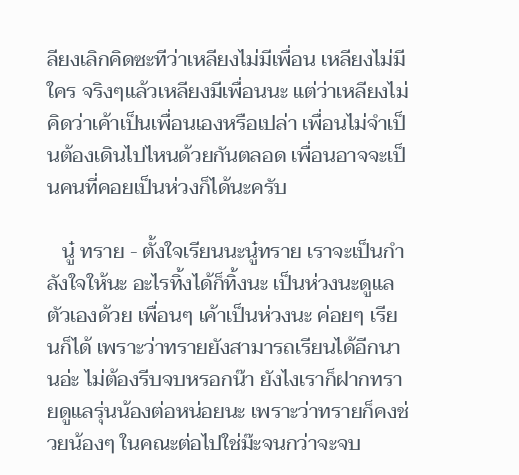ลียงเลิกคิดซะทีว่าเหลียงไม่มีเพื่อน เหลียงไม่มีใคร จริงๆแล้วเหลียงมีเพื่อนนะ แต่ว่าเหลียงไม่คิดว่าเค้าเป็นเพื่อนเองหรือเปล่า เพื่อนไม่จำเป็นต้องเดินไปไหนด้วยกันตลอด เพื่อนอาจจะเป็นคนที่คอยเป็นห่วงก็ได้นะครับ

   นู๋ ทราย - ตั้งใจเรียนนะนู๋ทราย เราจะเป็นกำลังใจให้นะ อะไรทิ้งได้ก็ทิ้งนะ เป็นห่วงนะดูแลตัวเองด้วย เพื่อนๆ เค้าเป็นห่วงนะ ค่อยๆ เรียนก็ได้ เพราะว่าทรายยังสามารถเรียนได้อีกนานอ่ะ ไม่ต้องรีบจบหรอกน๊า ยังไงเราก็ฝากทรายดูแลรุ่นน้องต่อหน่อยนะ เพราะว่าทรายก็คงช่วยน้องๆ ในคณะต่อไปใช่ม๊ะจนกว่าจะจบ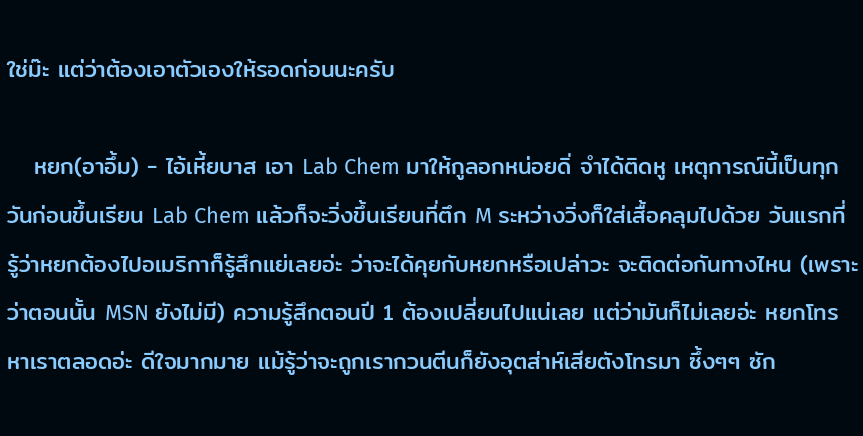ใช่ม๊ะ แต่ว่าต้องเอาตัวเองให้รอดก่อนนะครับ

   หยก(อาอึ้ม) - ไอ้เหี้ยบาส เอา Lab Chem มาให้กูลอกหน่อยดิ่ จำได้ติดหู เหตุการณ์นี้เป็นทุกวันก่อนขึ้นเรียน Lab Chem แล้วก็จะวิ่งขึ้นเรียนที่ตึก M ระหว่างวิ่งก็ใส่เสื้อคลุมไปด้วย วันแรกที่รู้ว่าหยกต้องไปอเมริกาก็รู้สึกแย่เลยอ่ะ ว่าจะได้คุยกับหยกหรือเปล่าวะ จะติดต่อกันทางไหน (เพราะว่าตอนนั้น MSN ยังไม่มี) ความรู้สึกตอนปี 1 ต้องเปลี่ยนไปแน่เลย แต่ว่ามันก็ไม่เลยอ่ะ หยกโทรหาเราตลอดอ่ะ ดีใจมากมาย แม้รู้ว่าจะถูกเรากวนตีนก็ยังอุตส่าห์เสียตังโทรมา ซึ้งๆๆ ซัก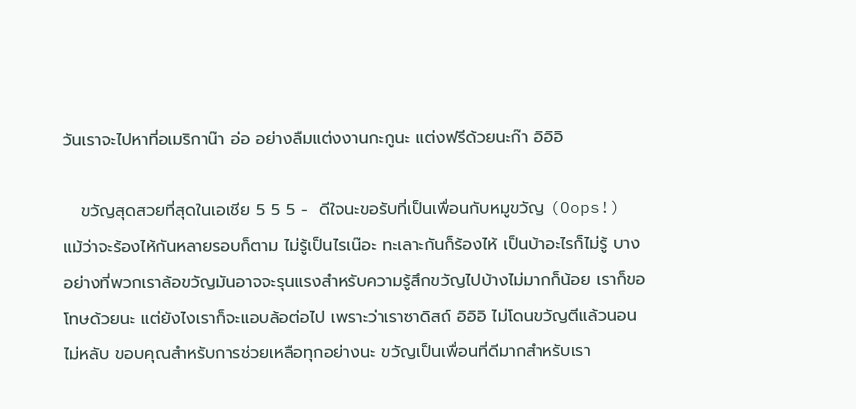วันเราจะไปหาที่อเมริกาน๊า อ่อ อย่างลืมแต่งงานกะกูนะ แต่งฟรีด้วยนะก๊า อิอิอิ

   ขวัญสุดสวยที่สุดในเอเชีย 5 5 5 -  ดีใจนะขอรับที่เป็นเพื่อนกับหมูขวัญ (Oops!) แม้ว่าจะร้องไห้กันหลายรอบก็ตาม ไม่รู้เป็นไรเน๊อะ ทะเลาะกันก็ร้องไห้ เป็นบ้าอะไรก็ไม่รู้ บางอย่างที่พวกเราล้อขวัญมันอาจจะรุนแรงสำหรับความรู้สึกขวัญไปบ้างไม่มากก็น้อย เราก็ขอโทษด้วยนะ แต่ยังไงเราก็จะแอบล้อต่อไป เพราะว่าเราซาดิสถ์ อิอิอิ ไม่โดนขวัญตีแล้วนอนไม่หลับ ขอบคุณสำหรับการช่วยเหลือทุกอย่างนะ ขวัญเป็นเพื่อนที่ดีมากสำหรับเรา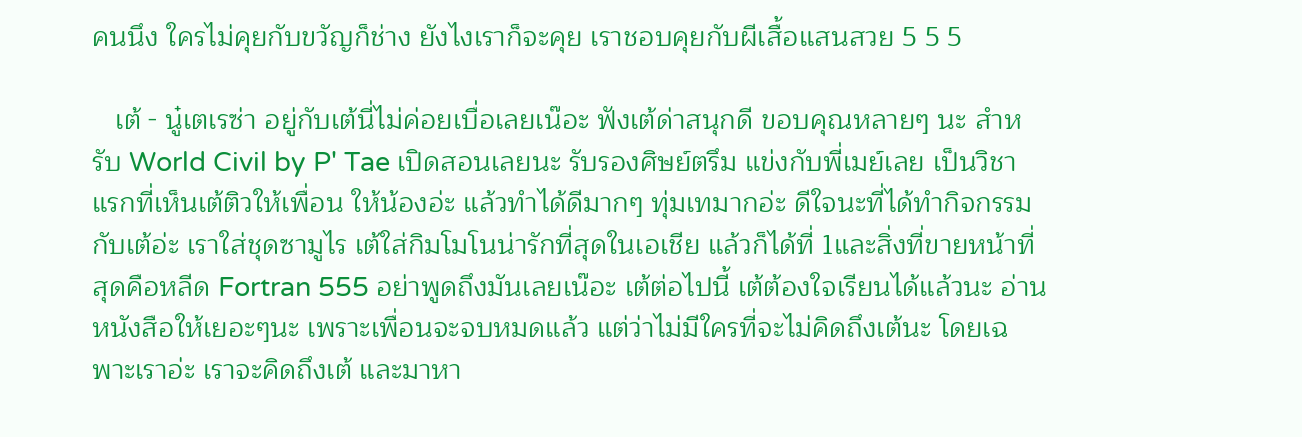คนนึง ใครไม่คุยกับขวัญก็ช่าง ยังไงเราก็จะคุย เราชอบคุยกับผีเสื้อแสนสวย 5 5 5

   เต้ - นู๋เตเรซ่า อยู่กับเต้นี่ไม่ค่อยเบื่อเลยเน๊อะ ฟังเต้ด่าสนุกดี ขอบคุณหลายๆ นะ สำหรับ World Civil by P' Tae เปิดสอนเลยนะ รับรองศิษย์ตรึม แข่งกับพี่เมย์เลย เป็นวิชาแรกที่เห็นเต้ติวให้เพื่อน ให้น้องอ่ะ แล้วทำได้ดีมากๆ ทุ่มเทมากอ่ะ ดีใจนะที่ได้ทำกิจกรรมกับเต้อ่ะ เราใส่ชุดซามูไร เต้ใส่กิมโมโนน่ารักที่สุดในเอเชีย แล้วก็ได้ที่ 1และสิ่งที่ขายหน้าที่สุดคือหลีด Fortran 555 อย่าพูดถึงมันเลยเน๊อะ เต้ต่อไปนี้ เต้ต้องใจเรียนได้แล้วนะ อ่านหนังสือให้เยอะๆนะ เพราะเพื่อนจะจบหมดแล้ว แต่ว่าไม่มีใครที่จะไม่คิดถึงเต้นะ โดยเฉพาะเราอ่ะ เราจะคิดถึงเต้ และมาหา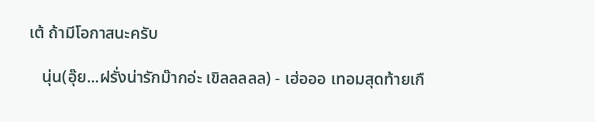เต้ ถ้ามีโอกาสนะครับ

   นุ่น(อุ๊ย...ฝรั่งน่ารักม๊ากอ่ะ เขิลลลลล) - เฮ่อออ เทอมสุดท้ายเกื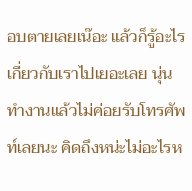อบตายเลยเน๊อะ แล้วก็รู้อะไรเกี่ยวกับเราไปเยอะเลย นุ่นทำงานแล้วไม่ค่อยรับโทรศัพท์เลยนะ คิดถึงหน่ะไม่อะไรห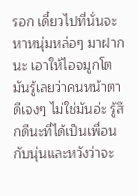รอก เดี๋ยวไปที่นั่นจะหาหนุ่มหล่อๆ มาฝากนะ เอาให้ไอจมูกโตมันรู้เลยว่าคนหน้าตาดีเจงๆ ไม่ใช่มันอ่ะ รู้สึกดีนะที่ได้เป็นเพื่อนกับนุ่นและหวังว่าจะ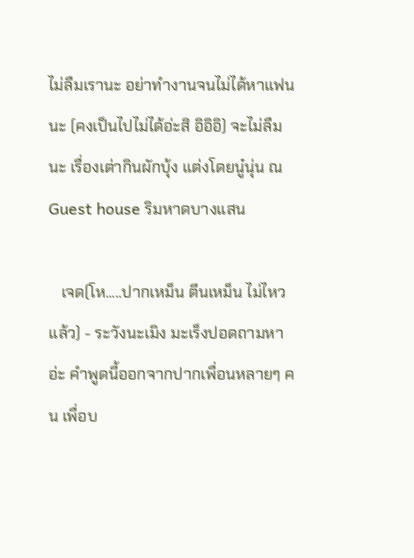ไม่ลืมเรานะ อย่าทำงานจนไม่ได้หาแฟนนะ (คงเป็นไปไม่ได้อ่ะสิ อิอิอิ) จะไม่ลืมนะ เรื่องเต่ากินผักบุ้ง แต่งโดยนู๋นุ่น ณ Guest house ริมหาดบางแสน

   เจด(โห.....ปากเหม็น ตีนเหม็น ไม่ไหวแล้ว) - ระวังนะเมิง มะเร็งปอดถามหาอ่ะ คำพูดนี้ออกจากปากเพื่อนหลายๆ คน เพื่อบ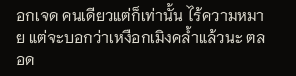อกเจด คนเดียวแต่ก็เท่านั้น ไร้ความหมาย แต่จะบอกว่าเหงือกเมิงคล้ำแล้วนะ ตลอด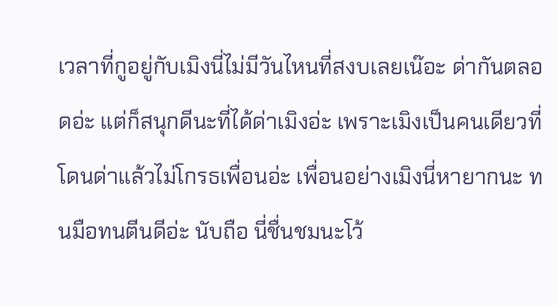เวลาที่กูอยู่กับเมิงนี่ไม่มีวันไหนที่สงบเลยเน๊อะ ด่ากันตลอดอ่ะ แต่ก็สนุกดีนะที่ได้ด่าเมิงอ่ะ เพราะเมิงเป็นคนเดียวที่โดนด่าแล้วไม่โกรธเพื่อนอ่ะ เพื่อนอย่างเมิงนี่หายากนะ ทนมือทนตีนดีอ่ะ นับถือ นี่ชื่นชมนะโว้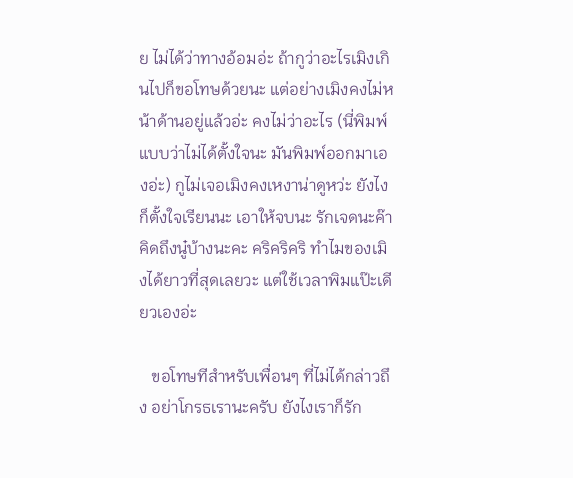ย ไม่ได้ว่าทางอ้อมอ่ะ ถ้ากูว่าอะไรเมิงเกินไปก็ขอโทษด้วยนะ แต่อย่างเมิงคงไม่หน้าด้านอยู่แล้วอ่ะ คงไม่ว่าอะไร (นี่พิมพ์แบบว่าไม่ได้ตั้งใจนะ มันพิมพ์ออกมาเองอ่ะ) กูไม่เจอเมิงคงเหงาน่าดูหว่ะ ยังไงก็ตั้งใจเรียนนะ เอาให้จบนะ รักเจดนะค๊า คิดถึงนู๋บ้างนะคะ คริคริคริ ทำไมของเมิงได้ยาวที่สุดเลยวะ แต่ใช้เวลาพิมแป๊ะเดียวเองอ่ะ

   ขอโทษทีสำหรับเพื่อนๆ ที่ไม่ได้กล่าวถึง อย่าโกรธเรานะครับ ยังไงเราก็รัก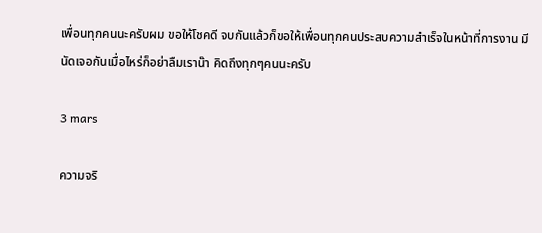เพื่อนทุกคนนะครับผม ขอให้โชคดี จบกันแล้วก็ขอให้เพื่อนทุกคนประสบความสำเร็จในหน้าที่การงาน มีนัดเจอกันเมื่อไหร่ก็อย่าลืมเราน๊า คิดถึงทุกๆคนนะครับ

3 mars

ความจริ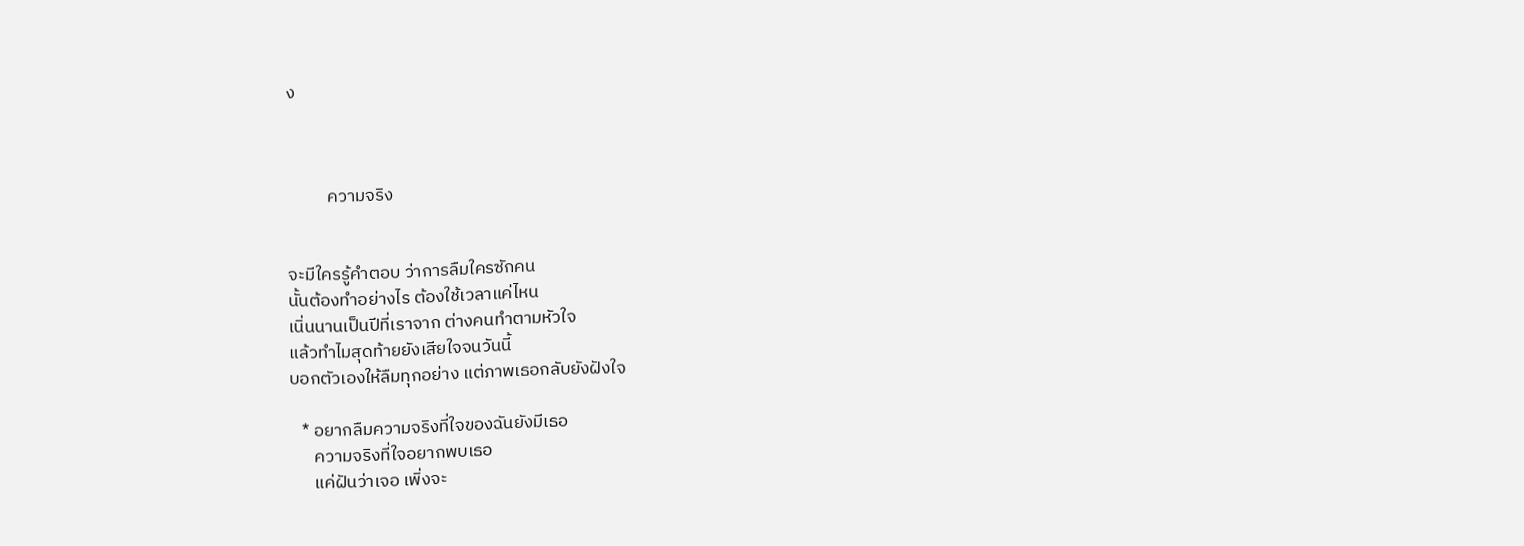ง



          ความจริง


จะมีใครรู้คำตอบ ว่าการลืมใครซักคน
นั้นต้องทำอย่างไร ต้องใช้เวลาแค่ไหน
เนิ่นนานเป็นปีที่เราจาก ต่างคนทำตามหัวใจ
แล้วทำไมสุดท้ายยังเสียใจจนวันนี้
บอกตัวเองให้ลืมทุกอย่าง แต่ภาพเธอกลับยังฝังใจ

   * อยากลืมความจริงที่ใจของฉันยังมีเธอ
      ความจริงที่ใจอยากพบเธอ
      แค่ฝันว่าเจอ เพิ่งจะ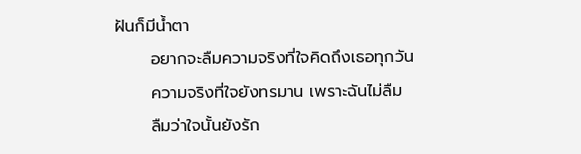ฝันก็มีน้ำตา
      อยากจะลืมความจริงที่ใจคิดถึงเธอทุกวัน
      ความจริงที่ใจยังทรมาน เพราะฉันไม่ลืม
      ลืมว่าใจนั้นยังรัก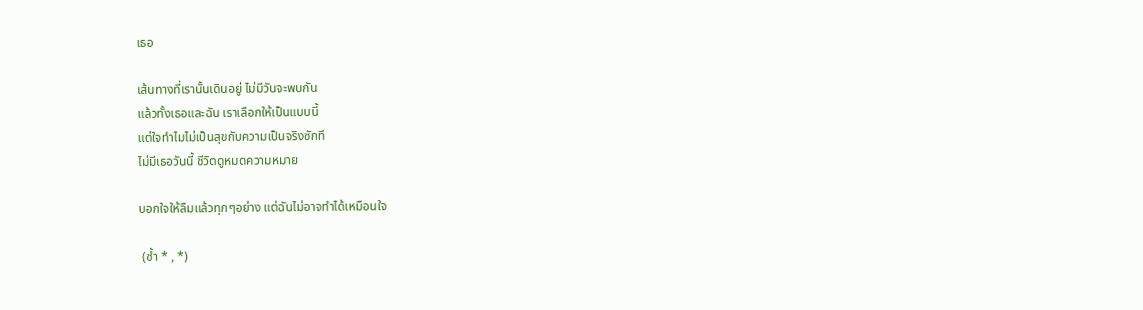เธอ

เส้นทางที่เรานั้นเดินอยู่ ไม่มีวันจะพบกัน
แล้วทั้งเธอและฉัน เราเลือกให้เป็นแบบนี้
แต่ใจทำไมไม่เป็นสุขกับความเป็นจริงซักที
ไม่มีเธอวันนี้ ชีวิตดูหมดความหมาย

บอกใจให้ลืมแล้วทุกๆอย่าง แต่ฉันไม่อาจทำได้เหมือนใจ

 (ซ้ำ * , *)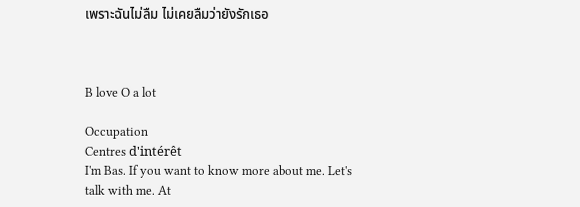เพราะฉันไม่ลืม ไม่เคยลืมว่ายังรักเธอ



B love O a lot

Occupation
Centres d'intérêt
I'm Bas. If you want to know more about me. Let's talk with me. At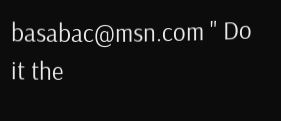basabac@msn.com " Do it the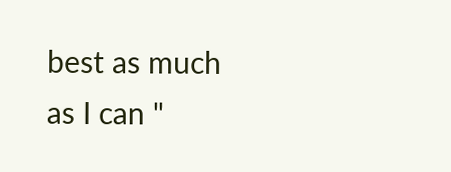best as much as I can "